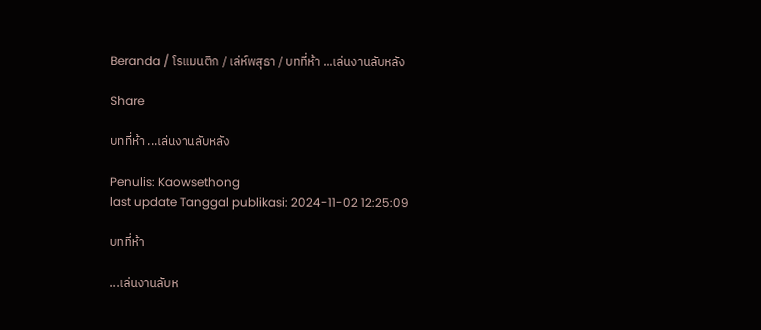Beranda / โรแมนติก / เล่ห์พสุธา / บทที่ห้า ...เล่นงานลับหลัง

Share

บทที่ห้า ...เล่นงานลับหลัง

Penulis: Kaowsethong
last update Tanggal publikasi: 2024-11-02 12:25:09

บทที่ห้า

...เล่นงานลับห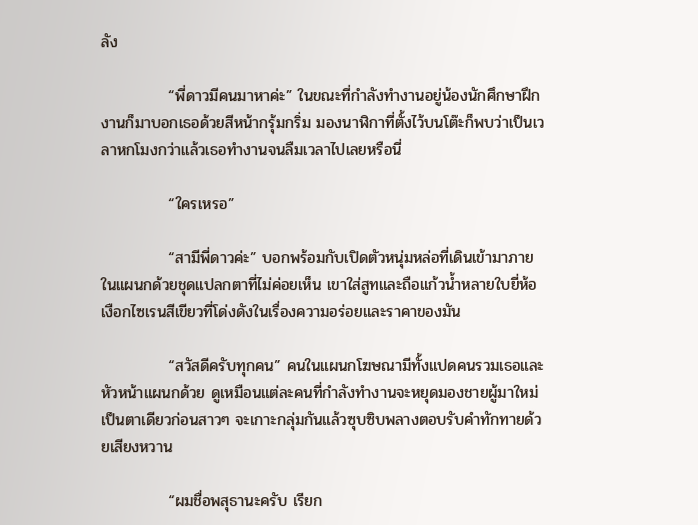ลัง

            “พี่ดาวมีคนมาหาค่ะ” ในขณะที่กำลังทำงานอยู่น้องนักศึกษาฝึกงานก็มาบอกเธอด้วยสีหน้ากรุ้มกริ่ม มองนาฬิกาที่ตั้งไว้บนโต๊ะก็พบว่าเป็นเวลาหกโมงกว่าแล้วเธอทำงานจนลืมเวลาไปเลยหรือนี่

            “ใครเหรอ”

            “สามีพี่ดาวค่ะ” บอกพร้อมกับเปิดตัวหนุ่มหล่อที่เดินเข้ามาภายในแผนกด้วยชุดแปลกตาที่ไม่ค่อยเห็น เขาใส่สูทและถือแก้วน้ำหลายใบยี่ห้อเงือกไซเรนสีเขียวที่โด่งดังในเรื่องความอร่อยและราคาของมัน

            “สวัสดีครับทุกคน” คนในแผนกโฆษณามีทั้งแปดคนรวมเธอและหัวหน้าแผนกด้วย ดูเหมือนแต่ละคนที่กำลังทำงานจะหยุดมองชายผู้มาใหม่เป็นตาเดียวก่อนสาวๆ จะเกาะกลุ่มกันแล้วซุบซิบพลางตอบรับคำทักทายด้วยเสียงหวาน

            “ผมชื่อพสุธานะครับ เรียก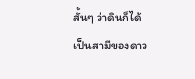สั้นๆ ว่าดินก็ได้ เป็นสามีของดาว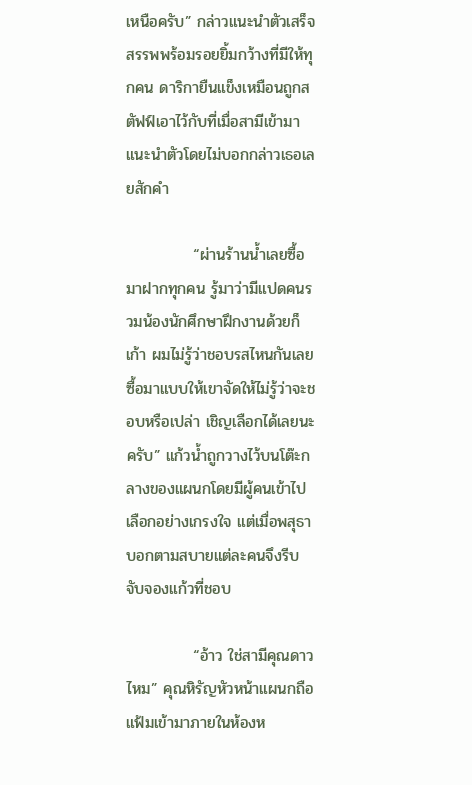เหนือครับ” กล่าวแนะนำตัวเสร็จสรรพพร้อมรอยยิ้มกว้างที่มีให้ทุกคน ดาริกายืนแข็งเหมือนถูกสตัฟฟ์เอาไว้กับที่เมื่อสามีเข้ามาแนะนำตัวโดยไม่บอกกล่าวเธอเลยสักคำ

            “ผ่านร้านน้ำเลยซื้อมาฝากทุกคน รู้มาว่ามีแปดคนรวมน้องนักศึกษาฝึกงานด้วยก็เก้า ผมไม่รู้ว่าชอบรสไหนกันเลยซื้อมาแบบให้เขาจัดให้ไม่รู้ว่าจะชอบหรือเปล่า เชิญเลือกได้เลยนะครับ” แก้วน้ำถูกวางไว้บนโต๊ะกลางของแผนกโดยมีผู้คนเข้าไปเลือกอย่างเกรงใจ แต่เมื่อพสุธาบอกตามสบายแต่ละคนจึงรีบจับจองแก้วที่ชอบ

            “อ้าว ใช่สามีคุณดาวไหม” คุณหิรัญหัวหน้าแผนกถือแฟ้มเข้ามาภายในห้องห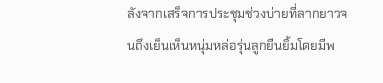ลังจากเสร็จการประชุมช่วงบ่ายที่ลากยาวจนถึงเย็นเห็นหนุ่มหล่อรุ่นลูกยืนยิ้มโดยมีพ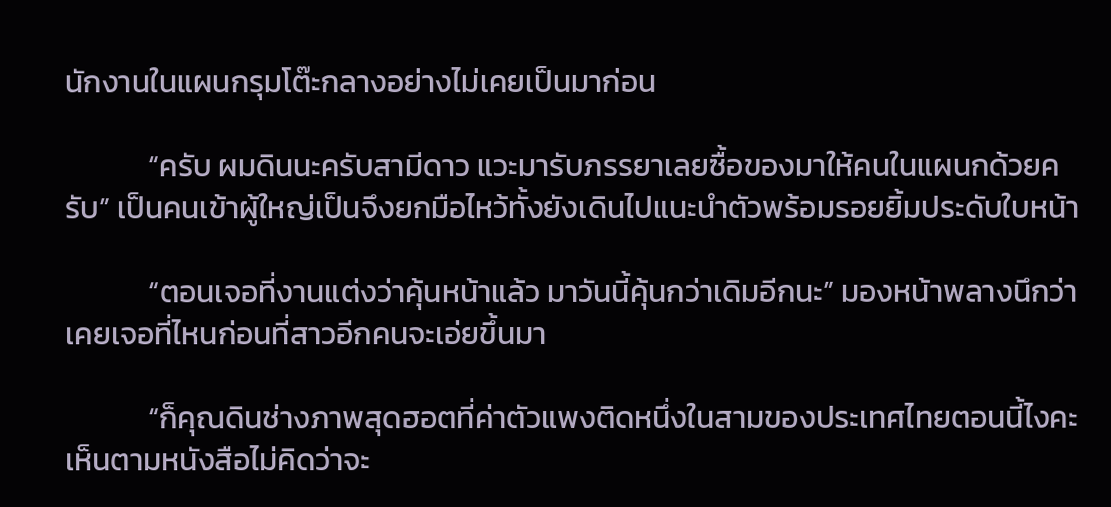นักงานในแผนกรุมโต๊ะกลางอย่างไม่เคยเป็นมาก่อน

            “ครับ ผมดินนะครับสามีดาว แวะมารับภรรยาเลยซื้อของมาให้คนในแผนกด้วยครับ” เป็นคนเข้าผู้ใหญ่เป็นจึงยกมือไหว้ทั้งยังเดินไปแนะนำตัวพร้อมรอยยิ้มประดับใบหน้า

            “ตอนเจอที่งานแต่งว่าคุ้นหน้าแล้ว มาวันนี้คุ้นกว่าเดิมอีกนะ” มองหน้าพลางนึกว่าเคยเจอที่ไหนก่อนที่สาวอีกคนจะเอ่ยขึ้นมา

            “ก็คุณดินช่างภาพสุดฮอตที่ค่าตัวแพงติดหนึ่งในสามของประเทศไทยตอนนี้ไงคะ เห็นตามหนังสือไม่คิดว่าจะ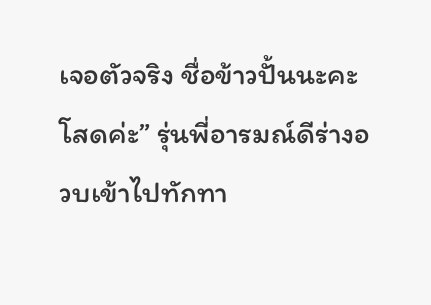เจอตัวจริง ชื่อข้าวปั้นนะคะ โสดค่ะ” รุ่นพี่อารมณ์ดีร่างอวบเข้าไปทักทา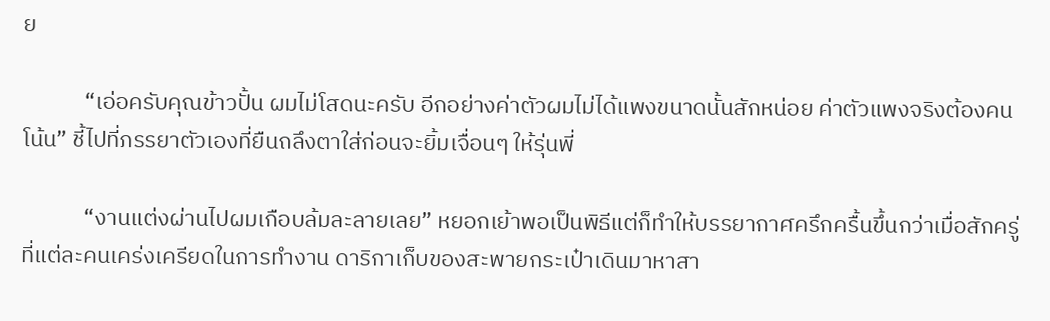ย

            “เอ่อครับคุณข้าวปั้น ผมไม่โสดนะครับ อีกอย่างค่าตัวผมไม่ได้แพงขนาดนั้นสักหน่อย ค่าตัวแพงจริงต้องคนโน้น” ชี้ไปที่ภรรยาตัวเองที่ยืนถลึงตาใส่ก่อนจะยิ้มเจื่อนๆ ให้รุ่นพี่

            “งานแต่งผ่านไปผมเกือบล้มละลายเลย” หยอกเย้าพอเป็นพิธีแต่ก็ทำให้บรรยากาศครึกครื้นขึ้นกว่าเมื่อสักครู่ที่แต่ละคนเคร่งเครียดในการทำงาน ดาริกาเก็บของสะพายกระเป๋าเดินมาหาสา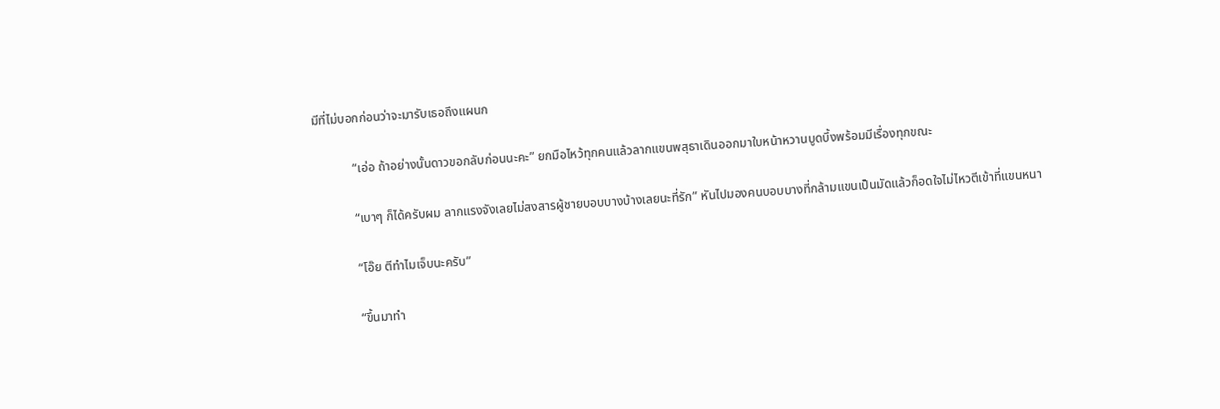มีที่ไม่บอกก่อนว่าจะมารับเธอถึงแผนก

            “เอ่อ ถ้าอย่างนั้นดาวขอกลับก่อนนะคะ” ยกมือไหว้ทุกคนแล้วลากแขนพสุธาเดินออกมาใบหน้าหวานบูดบึ้งพร้อมมีเรื่องทุกขณะ

            “เบาๆ ก็ได้ครับผม ลากแรงจังเลยไม่สงสารผู้ชายบอบบางบ้างเลยนะที่รัก” หันไปมองคนบอบบางที่กล้ามแขนเป็นมัดแล้วก็อดใจไม่ไหวตีเข้าที่แขนหนา

            “โอ๊ย ตีทำไมเจ็บนะครับ”

            “ขึ้นมาทำ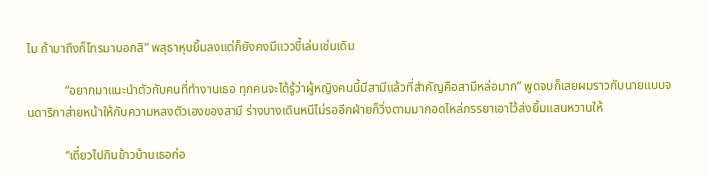ไม ถ้ามาถึงก็โทรมาบอกสิ” พสุธาหุบยิ้มลงแต่ก็ยังคงมีแววขี้เล่นเช่นเดิม

            “อยากมาแนะนำตัวกับคนที่ทำงานเธอ ทุกคนจะได้รู้ว่าผู้หญิงคนนี้มีสามีแล้วที่สำคัญคือสามีหล่อมาก” พูดจบก็เสยผมราวกับนายแบบจนดาริกาส่ายหน้าให้กับความหลงตัวเองของสามี ร่างบางเดินหนีไม่รออีกฝ่ายก็วิ่งตามมากอดไหล่ภรรยาเอาไว้ส่งยิ้มแสนหวานให้

            “เดี๋ยวไปกินข้าวบ้านเธอก่อ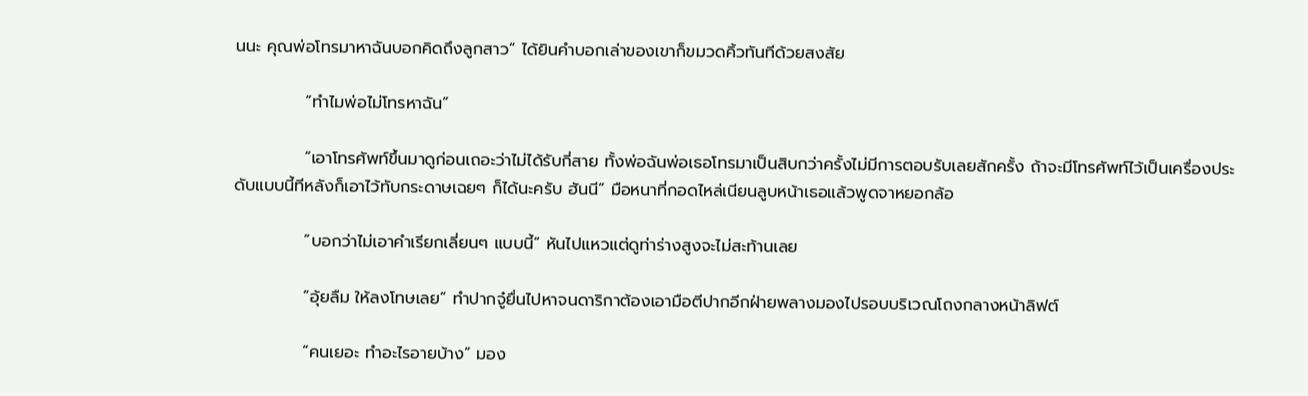นนะ คุณพ่อโทรมาหาฉันบอกคิดถึงลูกสาว” ได้ยินคำบอกเล่าของเขาก็ขมวดคิ้วทันทีด้วยสงสัย

            “ทำไมพ่อไม่โทรหาฉัน”

            “เอาโทรศัพท์ขึ้นมาดูก่อนเถอะว่าไม่ได้รับกี่สาย ทั้งพ่อฉันพ่อเธอโทรมาเป็นสิบกว่าครั้งไม่มีการตอบรับเลยสักครั้ง ถ้าจะมีโทรศัพท์ไว้เป็นเครื่องประดับแบบนี้ทีหลังก็เอาไว้ทับกระดาษเฉยๆ ก็ได้นะครับ ฮันนี” มือหนาที่กอดไหล่เนียนลูบหน้าเธอแล้วพูดจาหยอกล้อ

            “บอกว่าไม่เอาคำเรียกเลี่ยนๆ แบบนี้” หันไปแหวแต่ดูท่าร่างสูงจะไม่สะท้านเลย

            “อุ้ยลืม ให้ลงโทษเลย” ทำปากจู๋ยื่นไปหาจนดาริกาต้องเอามือตีปากอีกฝ่ายพลางมองไปรอบบริเวณโถงกลางหน้าลิฟต์

            “คนเยอะ ทำอะไรอายบ้าง” มอง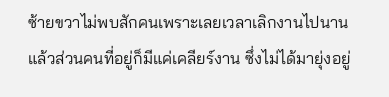ซ้ายขวาไม่พบสักคนเพราะเลยเวลาเลิกงานไปนานแล้วส่วนคนที่อยู่ก็มีแค่เคลียร์งาน ซึ่งไม่ได้มายุ่งอยู่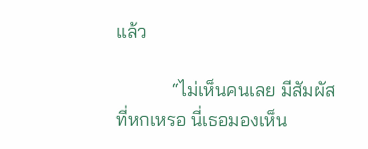แล้ว

            “ไม่เห็นคนเลย มีสัมผัสที่หกเหรอ นี่เธอมองเห็น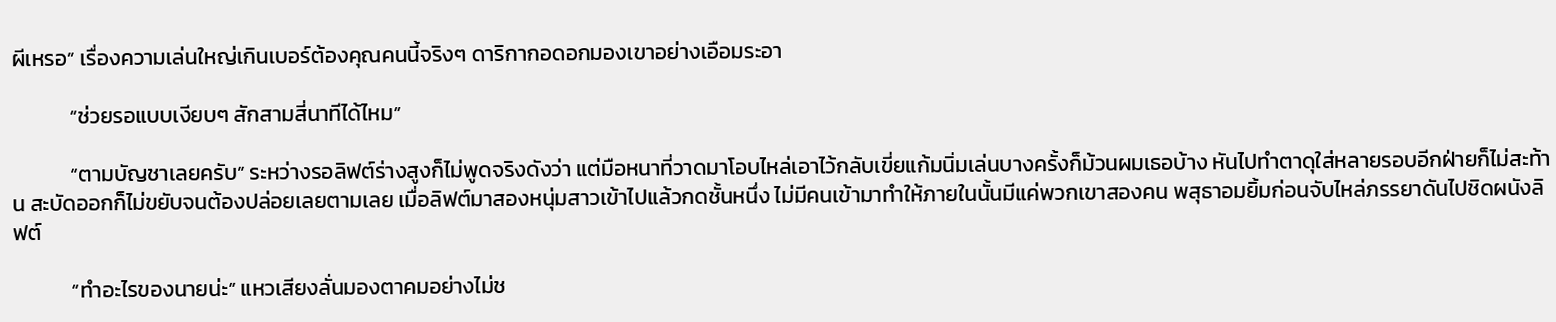ผีเหรอ” เรื่องความเล่นใหญ่เกินเบอร์ต้องคุณคนนี้จริงๆ ดาริกากอดอกมองเขาอย่างเอือมระอา

            “ช่วยรอแบบเงียบๆ สักสามสี่นาทีได้ไหม”

            “ตามบัญชาเลยครับ” ระหว่างรอลิฟต์ร่างสูงก็ไม่พูดจริงดังว่า แต่มือหนาที่วาดมาโอบไหล่เอาไว้กลับเขี่ยแก้มนิ่มเล่นบางครั้งก็ม้วนผมเธอบ้าง หันไปทำตาดุใส่หลายรอบอีกฝ่ายก็ไม่สะท้าน สะบัดออกก็ไม่ขยับจนต้องปล่อยเลยตามเลย เมื่อลิฟต์มาสองหนุ่มสาวเข้าไปแล้วกดชั้นหนึ่ง ไม่มีคนเข้ามาทำให้ภายในนั้นมีแค่พวกเขาสองคน พสุธาอมยิ้มก่อนจับไหล่ภรรยาดันไปชิดผนังลิฟต์

            “ทำอะไรของนายน่ะ” แหวเสียงลั่นมองตาคมอย่างไม่ช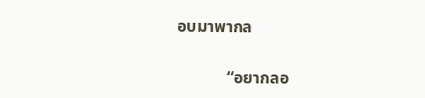อบมาพากล

            “อยากลอ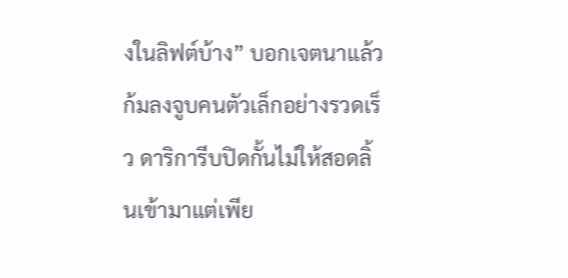งในลิฟต์บ้าง” บอกเจตนาแล้วก้มลงจูบคนตัวเล็กอย่างรวดเร็ว ดาริการีบปิดกั้นไม่ให้สอดลิ้นเข้ามาแต่เพีย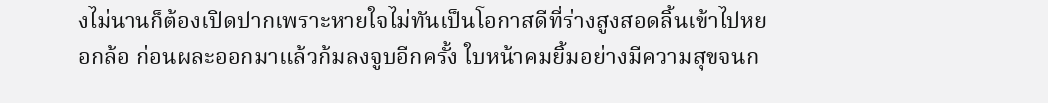งไม่นานก็ต้องเปิดปากเพราะหายใจไม่ทันเป็นโอกาสดีที่ร่างสูงสอดลิ้นเข้าไปหยอกล้อ ก่อนผละออกมาแล้วก้มลงจูบอีกครั้ง ใบหน้าคมยิ้มอย่างมีความสุขจนก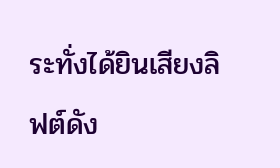ระทั่งได้ยินเสียงลิฟต์ดัง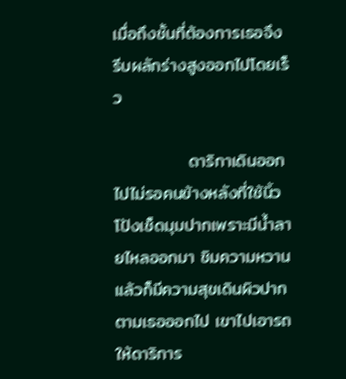เมื่อถึงชั้นที่ต้องการเธอจึงรีบผลักร่างสูงออกไปโดยเร็ว

            ดาริกาเดินออกไปไม่รอคนข้างหลังที่ใช้นิ้วโป้งเช็ดมุมปากเพราะมีน้ำลายไหลออกมา ชิมความหวานแล้วก็มีความสุขเดินผิวปากตามเธอออกไป เขาไปเอารถให้ดาริการ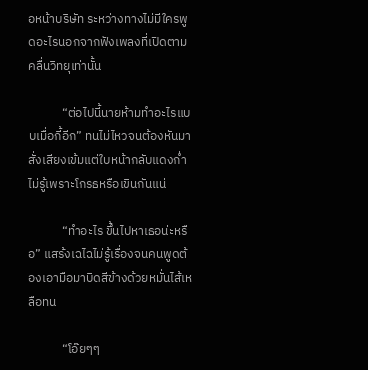อหน้าบริษัท ระหว่างทางไม่มีใครพูดอะไรนอกจากฟังเพลงที่เปิดตามคลื่นวิทยุเท่านั้น

            “ต่อไปนี้นายห้ามทำอะไรแบบเมื่อกี้อีก” ทนไม่ไหวจนต้องหันมาสั่งเสียงเข้มแต่ใบหน้ากลับแดงก่ำไม่รู้เพราะโกรธหรือเขินกันแน่

            “ทำอะไร ขึ้นไปหาเธอน่ะหรือ” แสร้งเฉไฉไม่รู้เรื่องจนคนพูดต้องเอามือมาบิดสีข้างด้วยหมั่นไส้เหลือทน

            “โอ๊ยๆๆ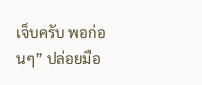เจ็บครับ พอก่อนๆ” ปล่อยมือ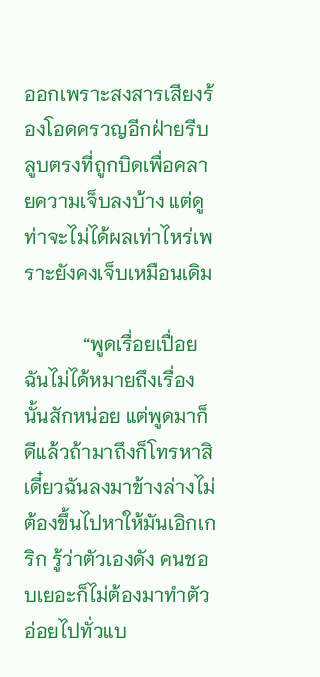ออกเพราะสงสารเสียงร้องโอดครวญอีกฝ่ายรีบลูบตรงที่ถูกบิดเพื่อคลายความเจ็บลงบ้าง แต่ดูท่าจะไม่ได้ผลเท่าไหร่เพราะยังคงเจ็บเหมือนเดิม

            “พูดเรื่อยเปื่อย ฉันไม่ได้หมายถึงเรื่องนั้นสักหน่อย แต่พูดมาก็ดีแล้วถ้ามาถึงก็โทรหาสิเดี๋ยวฉันลงมาข้างล่างไม่ต้องขึ้นไปหาให้มันเอิกเกริก รู้ว่าตัวเองดัง คนชอบเยอะก็ไม่ต้องมาทำตัวอ่อยไปทั่วแบ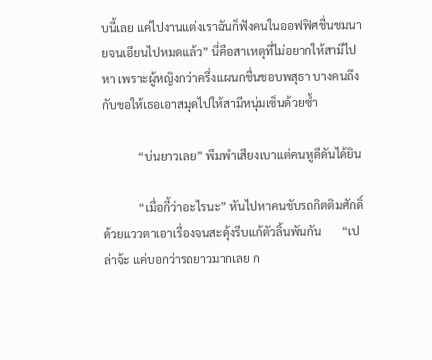บนี้เลย แค่ไปงานแต่งเราฉันก็ฟังคนในออฟฟิศชื่นชมนายจนเอียนไปหมดแล้ว” นี่คือสาเหตุที่ไม่อยากให้สามีไปหา เพราะผู้หญิงกว่าครึ่งแผนกชื่นชอบพสุธา บางคนถึงกับขอให้เธอเอาสมุดไปให้สามีหนุ่มเซ็นด้วยซ้ำ

            “บ่นยาวเลย” พึมพำเสียงเบาแต่คนหูดีดันได้ยิน

            “เมื่อกี้ว่าอะไรนะ” หันไปหาคนขับรถกิตติมศักดิ์ด้วยแววตาเอาเรื่องจนสะดุ้งรีบแก้ตัวลิ้นพันกัน       “เปล่าจ้ะ แค่บอกว่ารถยาวมากเลย ก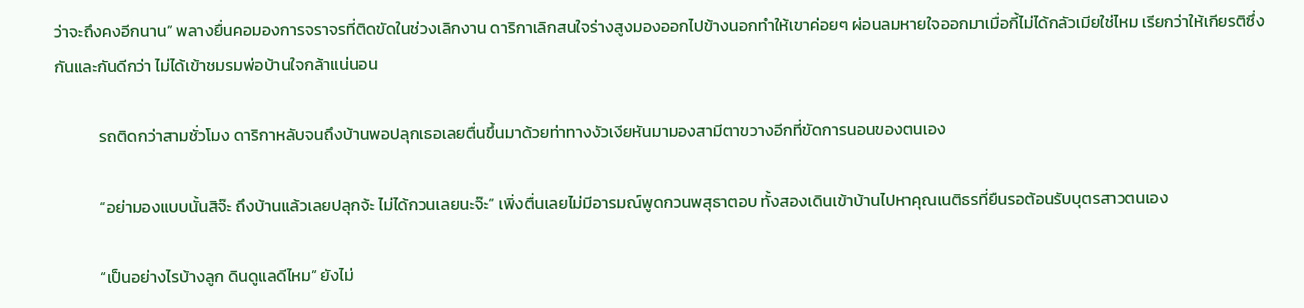ว่าจะถึงคงอีกนาน” พลางยื่นคอมองการจราจรที่ติดขัดในช่วงเลิกงาน ดาริกาเลิกสนใจร่างสูงมองออกไปข้างนอกทำให้เขาค่อยๆ ผ่อนลมหายใจออกมาเมื่อกี้ไม่ได้กลัวเมียใช่ไหม เรียกว่าให้เกียรติซึ่งกันและกันดีกว่า ไม่ได้เข้าชมรมพ่อบ้านใจกล้าแน่นอน

            รถติดกว่าสามชั่วโมง ดาริกาหลับจนถึงบ้านพอปลุกเธอเลยตื่นขึ้นมาด้วยท่าทางงัวเงียหันมามองสามีตาขวางอีกที่ขัดการนอนของตนเอง

            “อย่ามองแบบนั้นสิจ๊ะ ถึงบ้านแล้วเลยปลุกจ้ะ ไม่ได้กวนเลยนะจ๊ะ” เพิ่งตื่นเลยไม่มีอารมณ์พูดกวนพสุธาตอบ ทั้งสองเดินเข้าบ้านไปหาคุณเนติธรที่ยืนรอต้อนรับบุตรสาวตนเอง

            “เป็นอย่างไรบ้างลูก ดินดูแลดีไหม” ยังไม่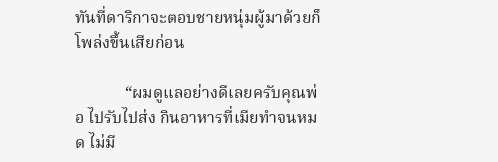ทันที่ดาริกาจะตอบชายหนุ่มผู้มาด้วยก็โพล่งขึ้นเสียก่อน

            “ผมดูแลอย่างดีเลยครับคุณพ่อ ไปรับไปส่ง กินอาหารที่เมียทำจนหมด ไม่มี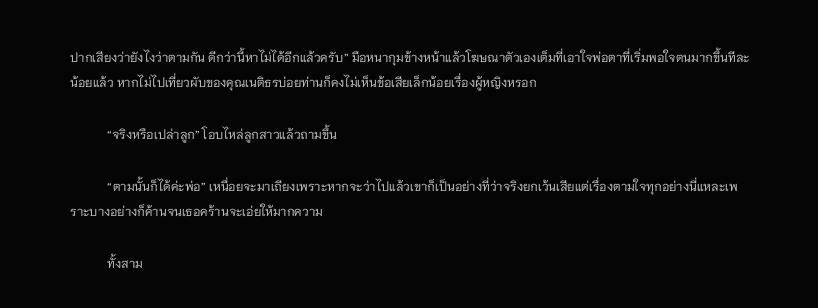ปากเสียงว่ายังไงว่าตามกัน ดีกว่านี้หาไม่ได้อีกแล้วครับ” มือหนากุมข้างหน้าแล้วโฆษณาตัวเองเต็มที่เอาใจพ่อตาที่เริ่มพอใจตนมากขึ้นทีละน้อยแล้ว หากไม่ไปเที่ยวผับของคุณเนติธรบ่อยท่านก็คงไม่เห็นข้อเสียเล็กน้อยเรื่องผู้หญิงหรอก

            “จริงหรือเปล่าลูก” โอบไหล่ลูกสาวแล้วถามขึ้น

            “ตามนั้นก็ได้ค่ะพ่อ” เหนื่อยจะมาเถียงเพราะหากจะว่าไปแล้วเขาก็เป็นอย่างที่ว่าจริงยกเว้นเสียแต่เรื่องตามใจทุกอย่างนี่แหละเพราะบางอย่างก็ค้านจนเธอคร้านจะเอ่ยให้มากความ

            ทั้งสาม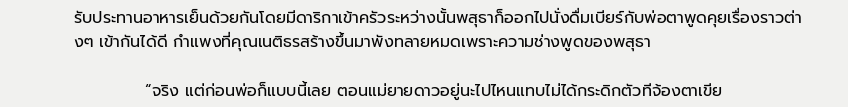รับประทานอาหารเย็นด้วยกันโดยมีดาริกาเข้าครัวระหว่างนั้นพสุธาก็ออกไปนั่งดื่มเบียร์กับพ่อตาพูดคุยเรื่องราวต่างๆ เข้ากันได้ดี กำแพงที่คุณเนติธรสร้างขึ้นมาพังทลายหมดเพราะความช่างพูดของพสุธา

            “จริง แต่ก่อนพ่อก็แบบนี้เลย ตอนแม่ยายดาวอยู่นะไปไหนแทบไม่ได้กระดิกตัวทีจ้องตาเขีย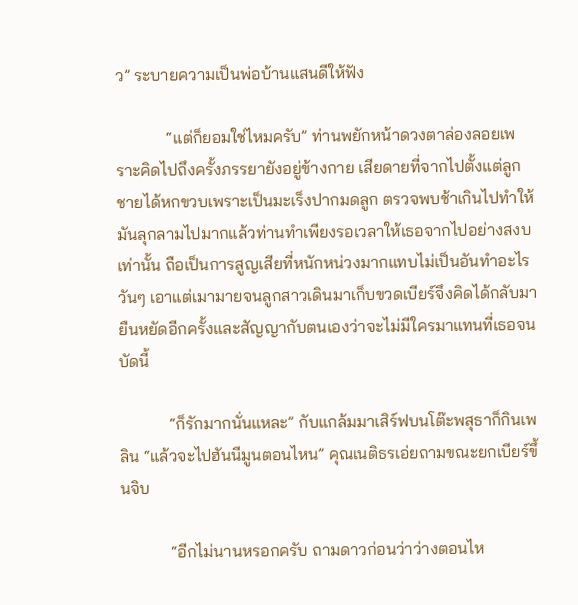ว” ระบายความเป็นพ่อบ้านแสนดีให้ฟัง

            “แต่ก็ยอมใช่ไหมครับ” ท่านพยักหน้าดวงตาล่องลอยเพราะคิดไปถึงครั้งภรรยายังอยู่ข้างกาย เสียดายที่จากไปตั้งแต่ลูกชายได้หกขวบเพราะเป็นมะเร็งปากมดลูก ตรวจพบช้าเกินไปทำให้มันลุกลามไปมากแล้วท่านทำเพียงรอเวลาให้เธอจากไปอย่างสงบเท่านั้น ถือเป็นการสูญเสียที่หนักหน่วงมากแทบไม่เป็นอันทำอะไรวันๆ เอาแต่เมามายจนลูกสาวเดินมาเก็บขวดเบียร์จึงคิดได้กลับมายืนหยัดอีกครั้งและสัญญากับตนเองว่าจะไม่มีใครมาแทนที่เธอจนบัดนี้

            “ก็รักมากนั่นแหละ” กับแกล้มมาเสิร์ฟบนโต๊ะพสุธาก็กินเพลิน “แล้วจะไปฮันนีมูนตอนไหน” คุณเนติธรเอ่ยถามขณะยกเบียร์ขึ้นจิบ

            “อีกไม่นานหรอกครับ ถามดาวก่อนว่าว่างตอนไห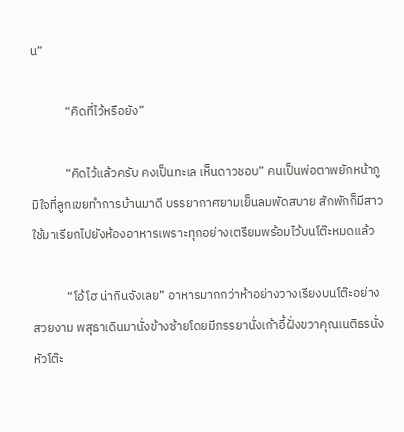น”

            “คิดที่ไว้หรือยัง”

            “คิดไว้แล้วครับ คงเป็นทะเล เห็นดาวชอบ” คนเป็นพ่อตาพยักหน้าภูมิใจที่ลูกเขยทำการบ้านมาดี บรรยากาศยามเย็นลมพัดสบาย สักพักก็มีสาวใช้มาเรียกไปยังห้องอาหารเพราะทุกอย่างเตรียมพร้อมไว้บนโต๊ะหมดแล้ว

            “โอ้โฮ น่ากินจังเลย” อาหารมากกว่าห้าอย่างวางเรียงบนโต๊ะอย่างสวยงาม พสุธาเดินมานั่งข้างซ้ายโดยมีภรรยานั่งเก้าอี้ฝั่งขวาคุณเนติธรนั่งหัวโต๊ะ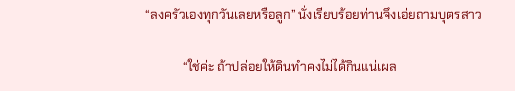“ลงครัวเองทุกวันเลยหรือลูก” นั่งเรียบร้อยท่านจึงเอ่ยถามบุตรสาว

            “ใช่ค่ะ ถ้าปล่อยให้ดินทำคงไม่ได้กินแน่เผล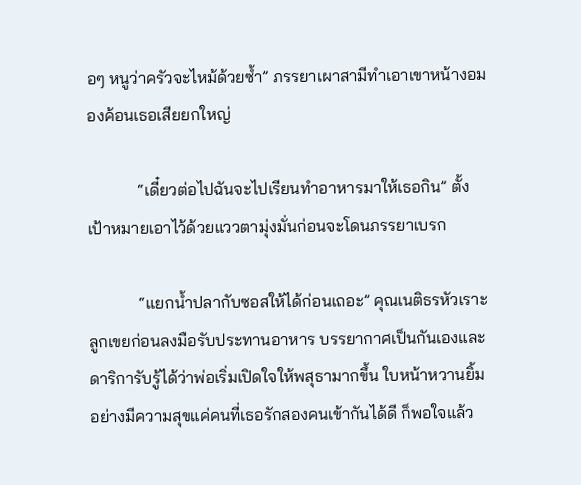อๆ หนูว่าครัวจะไหม้ด้วยซ้ำ” ภรรยาเผาสามีทำเอาเขาหน้างอมองค้อนเธอเสียยกใหญ่

            “เดี๋ยวต่อไปฉันจะไปเรียนทำอาหารมาให้เธอกิน” ตั้งเป้าหมายเอาไว้ด้วยแววตามุ่งมั่นก่อนจะโดนภรรยาเบรก

            “แยกน้ำปลากับซอสให้ได้ก่อนเถอะ” คุณเนติธรหัวเราะลูกเขยก่อนลงมือรับประทานอาหาร บรรยากาศเป็นกันเองและดาริการับรู้ได้ว่าพ่อเริ่มเปิดใจให้พสุธามากขึ้น ใบหน้าหวานยิ้มอย่างมีความสุขแค่คนที่เธอรักสองคนเข้ากันได้ดี ก็พอใจแล้ว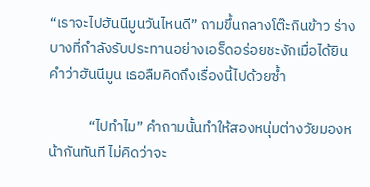“เราจะไปฮันนีมูนวันไหนดี” ถามขึ้นกลางโต๊ะกินข้าว ร่างบางที่กำลังรับประทานอย่างเอร็ดอร่อยชะงักเมื่อได้ยินคำว่าฮันนีมูน เธอลืมคิดถึงเรื่องนี้ไปด้วยซ้ำ

            “ไปทำไม” คำถามนั้นทำให้สองหนุ่มต่างวัยมองหน้ากันทันที ไม่คิดว่าจะ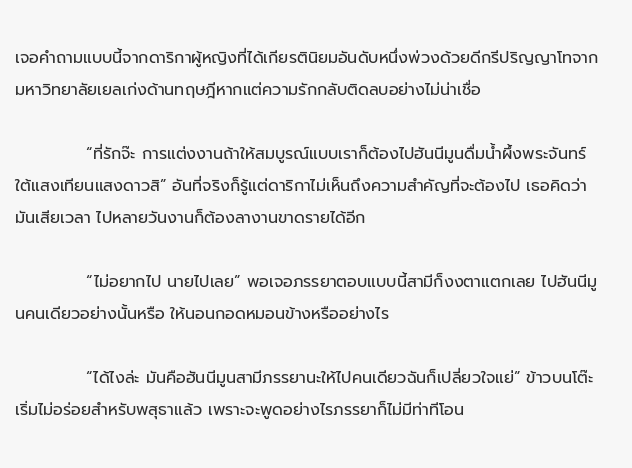เจอคำถามแบบนี้จากดาริกาผู้หญิงที่ได้เกียรตินิยมอันดับหนึ่งพ่วงด้วยดีกรีปริญญาโทจากมหาวิทยาลัยเยลเก่งด้านทฤษฎีหากแต่ความรักกลับติดลบอย่างไม่น่าเชื่อ

            “ที่รักจ๊ะ การแต่งงานถ้าให้สมบูรณ์แบบเราก็ต้องไปฮันนีมูนดื่มน้ำผึ้งพระจันทร์ใต้แสงเทียนแสงดาวสิ” อันที่จริงก็รู้แต่ดาริกาไม่เห็นถึงความสำคัญที่จะต้องไป เธอคิดว่ามันเสียเวลา ไปหลายวันงานก็ต้องลางานขาดรายได้อีก

            “ไม่อยากไป นายไปเลย” พอเจอภรรยาตอบแบบนี้สามีก็งงตาแตกเลย ไปฮันนีมูนคนเดียวอย่างนั้นหรือ ให้นอนกอดหมอนข้างหรืออย่างไร

            “ได้ไงล่ะ มันคือฮันนีมูนสามีภรรยานะให้ไปคนเดียวฉันก็เปลี่ยวใจแย่” ข้าวบนโต๊ะเริ่มไม่อร่อยสำหรับพสุธาแล้ว เพราะจะพูดอย่างไรภรรยาก็ไม่มีท่าทีโอน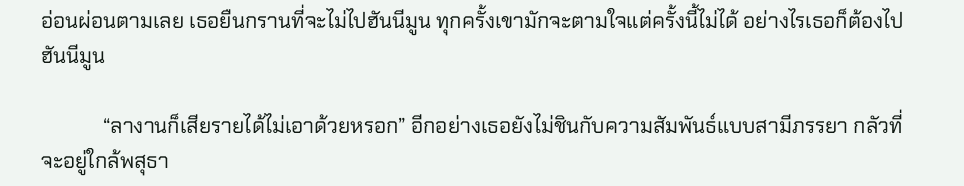อ่อนผ่อนตามเลย เธอยืนกรานที่จะไม่ไปฮันนีมูน ทุกครั้งเขามักจะตามใจแต่ครั้งนี้ไม่ได้ อย่างไรเธอก็ต้องไปฮันนีมูน

            “ลางานก็เสียรายได้ไม่เอาด้วยหรอก” อีกอย่างเธอยังไม่ชินกับความสัมพันธ์แบบสามีภรรยา กลัวที่จะอยู่ใกล้พสุธา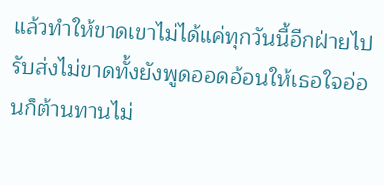แล้วทำให้ขาดเขาไม่ได้แค่ทุกวันนี้อีกฝ่ายไปรับส่งไม่ขาดทั้งยังพูดออดอ้อนให้เธอใจอ่อนก็ต้านทานไม่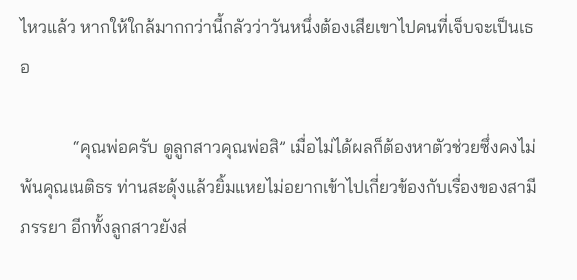ไหวแล้ว หากให้ใกล้มากกว่านี้กลัวว่าวันหนึ่งต้องเสียเขาไปคนที่เจ็บจะเป็นเธอ

            “คุณพ่อครับ ดูลูกสาวคุณพ่อสิ” เมื่อไม่ได้ผลก็ต้องหาตัวช่วยซึ่งคงไม่พ้นคุณเนติธร ท่านสะดุ้งแล้วยิ้มแหยไม่อยากเข้าไปเกี่ยวข้องกับเรื่องของสามีภรรยา อีกทั้งลูกสาวยังส่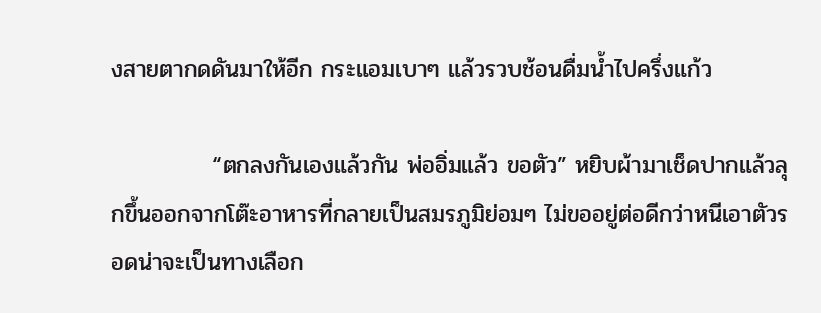งสายตากดดันมาให้อีก กระแอมเบาๆ แล้วรวบช้อนดื่มน้ำไปครึ่งแก้ว

            “ตกลงกันเองแล้วกัน พ่ออิ่มแล้ว ขอตัว” หยิบผ้ามาเช็ดปากแล้วลุกขึ้นออกจากโต๊ะอาหารที่กลายเป็นสมรภูมิย่อมๆ ไม่ขออยู่ต่อดีกว่าหนีเอาตัวรอดน่าจะเป็นทางเลือก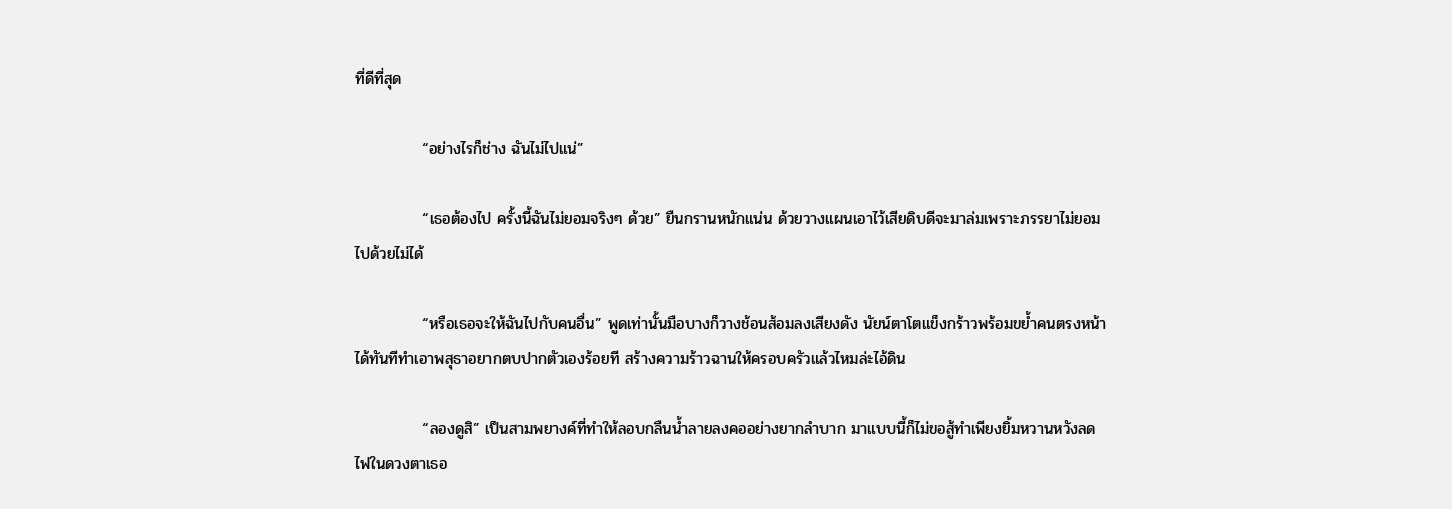ที่ดีที่สุด

            “อย่างไรก็ช่าง ฉันไม่ไปแน่”

            “เธอต้องไป ครั้งนี้ฉันไม่ยอมจริงๆ ด้วย” ยืนกรานหนักแน่น ด้วยวางแผนเอาไว้เสียดิบดีจะมาล่มเพราะภรรยาไม่ยอมไปด้วยไม่ได้

            “หรือเธอจะให้ฉันไปกับคนอื่น” พูดเท่านั้นมือบางก็วางช้อนส้อมลงเสียงดัง นัยน์ตาโตแข็งกร้าวพร้อมขย้ำคนตรงหน้าได้ทันทีทำเอาพสุธาอยากตบปากตัวเองร้อยที สร้างความร้าวฉานให้ครอบครัวแล้วไหมล่ะไอ้ดิน

            “ลองดูสิ” เป็นสามพยางค์ที่ทำให้ลอบกลืนน้ำลายลงคออย่างยากลำบาก มาแบบนี้ก็ไม่ขอสู้ทำเพียงยิ้มหวานหวังลดไฟในดวงตาเธอ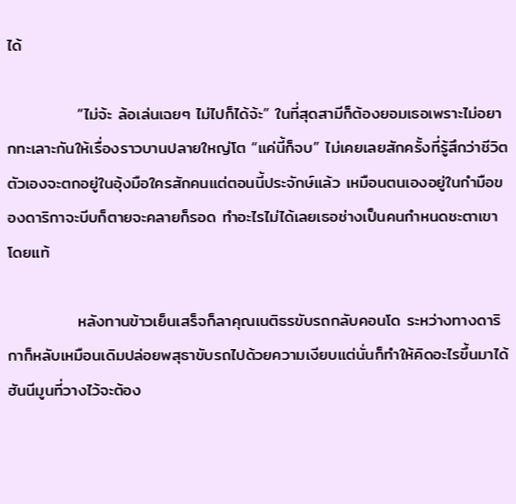ได้

            “ไม่จ้ะ ล้อเล่นเฉยๆ ไม่ไปก็ได้จ้ะ” ในที่สุดสามีก็ต้องยอมเธอเพราะไม่อยากทะเลาะกันให้เรื่องราวบานปลายใหญ่โต “แค่นี้ก็จบ” ไม่เคยเลยสักครั้งที่รู้สึกว่าชีวิตตัวเองจะตกอยู่ในอุ้งมือใครสักคนแต่ตอนนี้ประจักษ์แล้ว เหมือนตนเองอยู่ในกำมือของดาริกาจะบีบก็ตายจะคลายก็รอด ทำอะไรไม่ได้เลยเธอช่างเป็นคนกำหนดชะตาเขาโดยแท้

            หลังทานข้าวเย็นเสร็จก็ลาคุณเนติธรขับรถกลับคอนโด ระหว่างทางดาริกาก็หลับเหมือนเดิมปล่อยพสุธาขับรถไปด้วยความเงียบแต่นั่นก็ทำให้คิดอะไรขึ้นมาได้ ฮันนีมูนที่วางไว้จะต้อง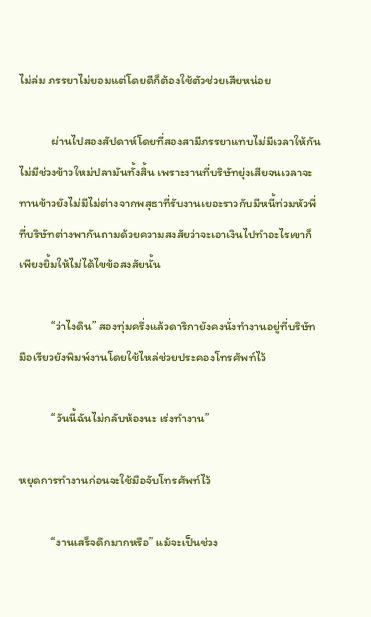ไม่ล่ม ภรรยาไม่ยอมแต่โดยดีก็ต้องใช้ตัวช่วยเสียหน่อย

            ผ่านไปสองสัปดาห์โดยที่สองสามีภรรยาแทบไม่มีเวลาให้กันไม่มีช่วงข้าวใหม่ปลามันทั้งสิ้น เพราะงานที่บริษัทยุ่งเสียจนเวลาจะทานข้าวยังไม่มีไม่ต่างจากพสุธาที่รับงานเยอะราวกับมีหนี้ท่วมหัวพี่ที่บริษัทต่างพากันถามด้วยความสงสัยว่าจะเอาเงินไปทำอะไรเขาก็เพียงยิ้มให้ไม่ได้ไขข้อสงสัยนั้น

            “ว่าไงดิน” สองทุ่มครึ่งแล้วดาริกายังคงนั่งทำงานอยู่ที่บริษัท มือเรียวยังพิมพ์งานโดยใช้ไหล่ช่วยประคองโทรศัพท์ไว้

            “วันนี้ฉันไม่กลับห้องนะ เร่งทำงาน”

หยุดการทำงานก่อนจะใช้มือจับโทรศัพท์ไว้

            “งานเสร็จดึกมากหรือ” แม้จะเป็นช่วง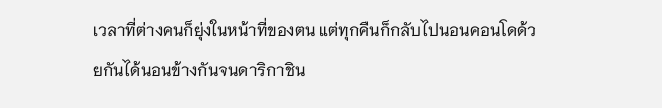เวลาที่ต่างคนก็ยุ่งในหน้าที่ของตน แต่ทุกคืนก็กลับไปนอนคอนโดด้วยกันได้นอนข้างกันจนดาริกาชิน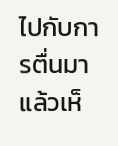ไปกับการตื่นมาแล้วเห็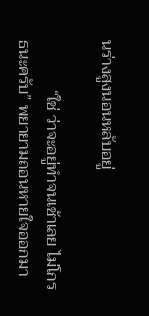นร่างสูงนอนหลับอยู่

            “ใช่ ว่าจะอยู่ทำจนเช้าเลย ไม่โกรธนะครับ” พยายามถอนหายใจออกมา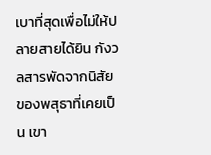เบาที่สุดเพื่อไม่ให้ปลายสายได้ยิน กังวลสารพัดจากนิสัยของพสุธาที่เคยเป็น เขา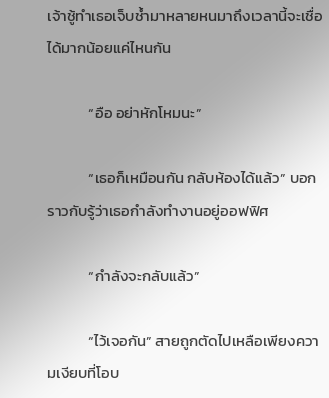เจ้าชู้ทำเธอเจ็บช้ำมาหลายหนมาถึงเวลานี้จะเชื่อได้มากน้อยแค่ไหนกัน

            “อือ อย่าหักโหมนะ”

            “เธอก็เหมือนกัน กลับห้องได้แล้ว” บอกราวกับรู้ว่าเธอกำลังทำงานอยู่ออฟฟิศ

            “กำลังจะกลับแล้ว”

            “ไว้เจอกัน” สายถูกตัดไปเหลือเพียงความเงียบที่โอบ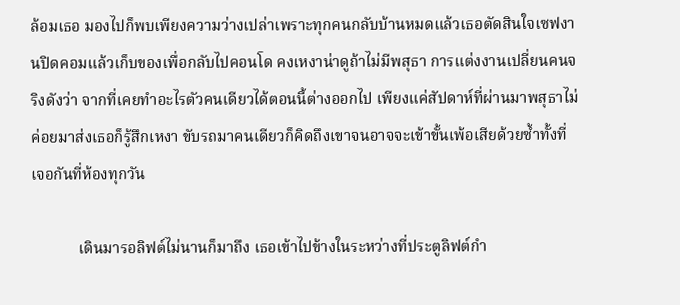ล้อมเธอ มองไปก็พบเพียงความว่างเปล่าเพราะทุกคนกลับบ้านหมดแล้วเธอตัดสินใจเซฟงานปิดคอมแล้วเก็บของเพื่อกลับไปคอนโด คงเหงาน่าดูถ้าไม่มีพสุธา การแต่งงานเปลี่ยนคนจริงดังว่า จากที่เคยทำอะไรตัวคนเดียวได้ตอนนี้ต่างออกไป เพียงแค่สัปดาห์ที่ผ่านมาพสุธาไม่ค่อยมาส่งเธอก็รู้สึกเหงา ขับรถมาคนเดียวก็คิดถึงเขาจนอาจจะเข้าขั้นเพ้อเสียด้วยซ้ำทั้งที่เจอกันที่ห้องทุกวัน

            เดินมารอลิฟต์ไม่นานก็มาถึง เธอเข้าไปข้างในระหว่างที่ประตูลิฟต์กำ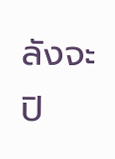ลังจะปิ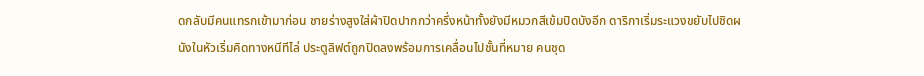ดกลับมีคนแทรกเข้ามาก่อน ชายร่างสูงใส่ผ้าปิดปากกว่าครึ่งหน้าทั้งยังมีหมวกสีเข้มปิดบังอีก ดาริกาเริ่มระแวงขยับไปชิดผนังในหัวเริ่มคิดทางหนีทีไล่ ประตูลิฟต์ถูกปิดลงพร้อมการเคลื่อนไปชั้นที่หมาย คนชุด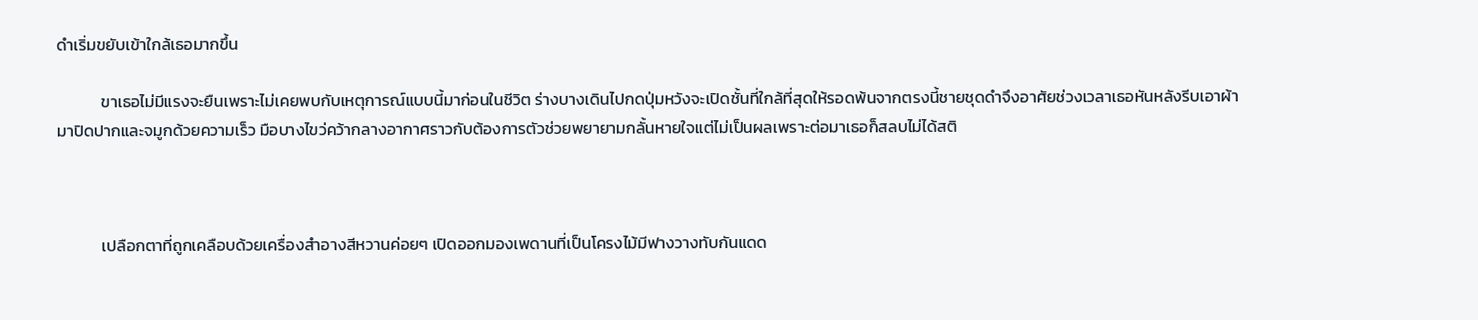ดำเริ่มขยับเข้าใกล้เธอมากขึ้น

            ขาเธอไม่มีแรงจะยืนเพราะไม่เคยพบกับเหตุการณ์แบบนี้มาก่อนในชีวิต ร่างบางเดินไปกดปุ่มหวังจะเปิดชั้นที่ใกล้ที่สุดให้รอดพ้นจากตรงนี้ชายชุดดำจึงอาศัยช่วงเวลาเธอหันหลังรีบเอาผ้ามาปิดปากและจมูกด้วยความเร็ว มือบางไขว่คว้ากลางอากาศราวกับต้องการตัวช่วยพยายามกลั้นหายใจแต่ไม่เป็นผลเพราะต่อมาเธอก็สลบไม่ได้สติ



            เปลือกตาที่ถูกเคลือบด้วยเครื่องสำอางสีหวานค่อยๆ เปิดออกมองเพดานที่เป็นโครงไม้มีฟางวางทับกันแดด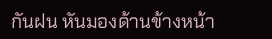กันฝน หันมองด้านข้างหน้า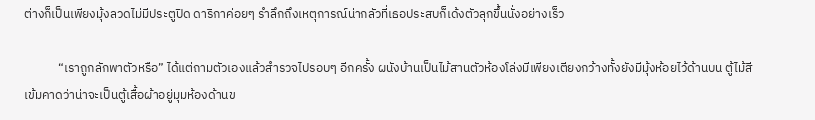ต่างก็เป็นเพียงมุ้งลวดไม่มีประตูปิด ดาริกาค่อยๆ รำลึกถึงเหตุการณ์น่ากลัวที่เธอประสบก็เด้งตัวลุกขึ้นนั่งอย่างเร็ว

            “เราถูกลักพาตัวหรือ” ได้แต่ถามตัวเองแล้วสำรวจไปรอบๆ อีกครั้ง ผนังบ้านเป็นไม้สานตัวห้องโล่งมีเพียงเตียงกว้างทั้งยังมีมุ้งห้อยไว้ด้านบน ตู้ไม้สีเข้มคาดว่าน่าจะเป็นตู้เสื้อผ้าอยู่มุมห้องด้านข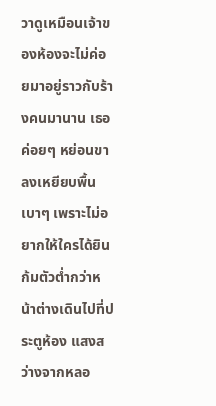วาดูเหมือนเจ้าของห้องจะไม่ค่อยมาอยู่ราวกับร้างคนมานาน เธอค่อยๆ หย่อนขาลงเหยียบพื้นเบาๆ เพราะไม่อยากให้ใครได้ยิน ก้มตัวต่ำกว่าหน้าต่างเดินไปที่ประตูห้อง แสงสว่างจากหลอ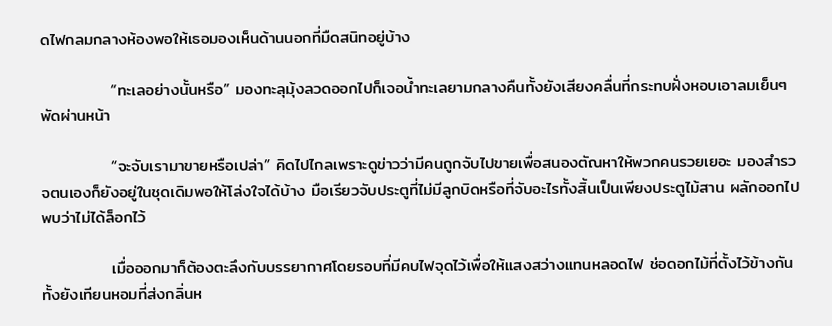ดไฟกลมกลางห้องพอให้เธอมองเห็นด้านนอกที่มืดสนิทอยู่บ้าง

            “ทะเลอย่างนั้นหรือ” มองทะลุมุ้งลวดออกไปก็เจอน้ำทะเลยามกลางคืนทั้งยังเสียงคลื่นที่กระทบฝั่งหอบเอาลมเย็นๆพัดผ่านหน้า

            “จะจับเรามาขายหรือเปล่า” คิดไปไกลเพราะดูข่าวว่ามีคนถูกจับไปขายเพื่อสนองตัณหาให้พวกคนรวยเยอะ มองสำรวจตนเองก็ยังอยู่ในชุดเดิมพอให้โล่งใจได้บ้าง มือเรียวจับประตูที่ไม่มีลูกบิดหรือที่จับอะไรทั้งสิ้นเป็นเพียงประตูไม้สาน ผลักออกไปพบว่าไม่ได้ล็อกไว้

            เมื่อออกมาก็ต้องตะลึงกับบรรยากาศโดยรอบที่มีคบไฟจุดไว้เพื่อให้แสงสว่างแทนหลอดไฟ ช่อดอกไม้ที่ตั้งไว้ข้างกันทั้งยังเทียนหอมที่ส่งกลิ่นห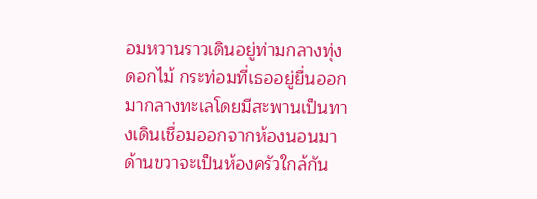อมหวานราวเดินอยู่ท่ามกลางทุ่งดอกไม้ กระท่อมที่เธออยู่ยื่นออกมากลางทะเลโดยมีสะพานเป็นทางเดินเชื่อมออกจากห้องนอนมาด้านขวาจะเป็นห้องครัวใกล้กัน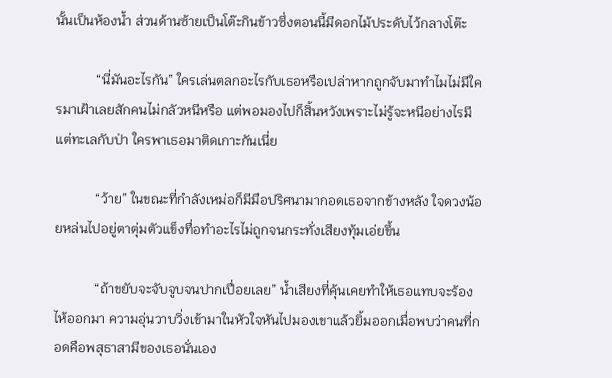นั้นเป็นห้องน้ำ ส่วนด้านซ้ายเป็นโต๊ะกินข้าวซึ่งตอนนี้มีดอกไม้ประดับไว้กลางโต๊ะ

            “นี่มันอะไรกัน” ใครเล่นตลกอะไรกับเธอหรือเปล่าหากถูกจับมาทำไมไม่มีใครมาเฝ้าเลยสักคนไม่กลัวหนีหรือ แต่พอมองไปก็สิ้นหวังเพราะไม่รู้จะหนีอย่างไรมีแต่ทะเลกับป่า ใครพาเธอมาติดเกาะกันเนี่ย

            “ว้าย” ในขณะที่กำลังเหม่อก็มีมือปริศนามากอดเธอจากข้างหลัง ใจดวงน้อยหล่นไปอยู่ตาตุ่มตัวแข็งทื่อทำอะไรไม่ถูกจนกระทั่งเสียงทุ้มเอ่ยขึ้น

            “ถ้าขยับจะจับจูบจนปากเปื่อยเลย” น้ำเสียงที่คุ้นเคยทำให้เธอแทบจะร้องไห้ออกมา ความอุ่นวาบวิ่งเข้ามาในหัวใจหันไปมองเขาแล้วยิ้มออกเมื่อพบว่าคนที่กอดคือพสุธาสามีของเธอนั่นเอง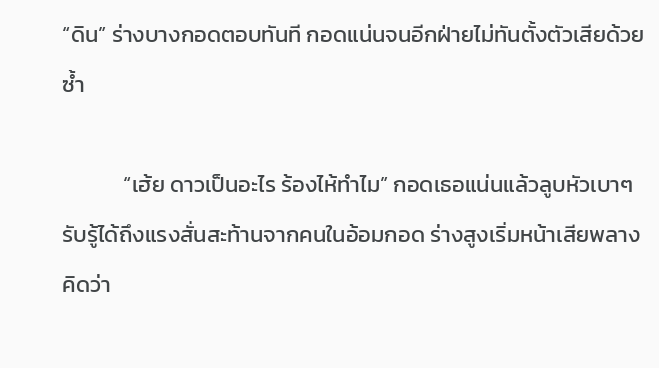“ดิน” ร่างบางกอดตอบทันที กอดแน่นจนอีกฝ่ายไม่ทันตั้งตัวเสียด้วยซ้ำ

            “เฮ้ย ดาวเป็นอะไร ร้องไห้ทำไม” กอดเธอแน่นแล้วลูบหัวเบาๆ รับรู้ได้ถึงแรงสั่นสะท้านจากคนในอ้อมกอด ร่างสูงเริ่มหน้าเสียพลางคิดว่า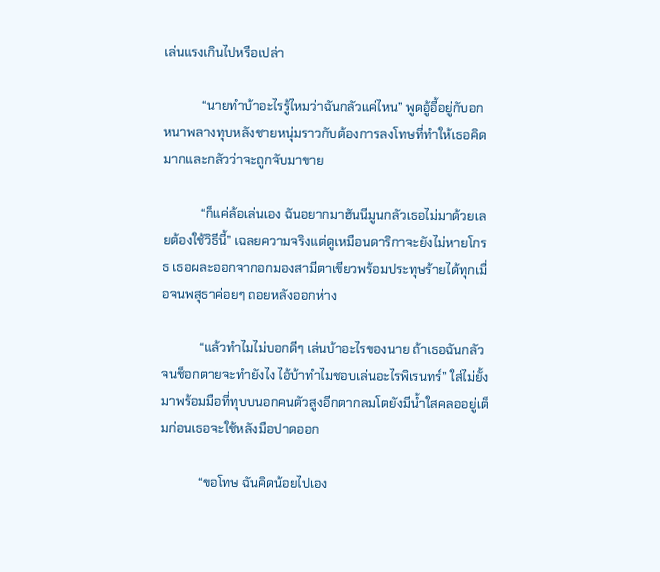เล่นแรงเกินไปหรือเปล่า

            “นายทำบ้าอะไรรู้ไหมว่าฉันกลัวแค่ไหน” พูดอู้อี้อยู่กับอกหนาพลางทุบหลังชายหนุ่มราวกับต้องการลงโทษที่ทำให้เธอคิดมากและกลัวว่าจะถูกจับมาขาย

            “ก็แค่ล้อเล่นเอง ฉันอยากมาฮันนีมูนกลัวเธอไม่มาด้วยเลยต้องใช้วิธีนี้” เฉลยความจริงแต่ดูเหมือนดาริกาจะยังไม่หายโกรธ เธอผละออกจากอกมองสามีตาเขียวพร้อมประทุษร้ายได้ทุกเมื่อจนพสุธาค่อยๆ ถอยหลังออกห่าง

            “แล้วทำไมไม่บอกดีๆ เล่นบ้าอะไรของนาย ถ้าเธอฉันกลัวจนช็อกตายจะทำยังไง ไอ้บ้าทำไมชอบเล่นอะไรพิเรนทร์” ใส่ไม่ยั้งมาพร้อมมือที่ทุบบนอกคนตัวสูงอีกตากลมโตยังมีน้ำใสคลออยู่เต็มก่อนเธอจะใช้หลังมือปาดออก

            “ขอโทษ ฉันคิดน้อยไปเอง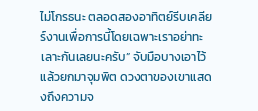ไม่โกรธนะ ตลอดสองอาทิตย์รีบเคลียร์งานเพื่อการนี้โดยเฉพาะเราอย่าทะเลาะกันเลยนะครับ” จับมือบางเอาไว้แล้วยกมาจุมพิต ดวงตาของเขาแสดงถึงความจ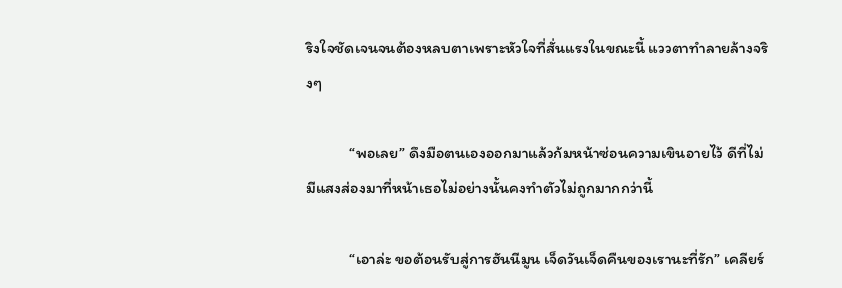ริงใจชัดเจนจนต้องหลบตาเพราะหัวใจที่สั่นแรงในขณะนี้ แววตาทำลายล้างจริงๆ

            “พอเลย” ดึงมือตนเองออกมาแล้วก้มหน้าซ่อนความเขินอายไว้ ดีที่ไม่มีแสงส่องมาที่หน้าเธอไม่อย่างนั้นคงทำตัวไม่ถูกมากกว่านี้

            “เอาล่ะ ขอต้อนรับสู่การฮันนีมูน เจ็ดวันเจ็ดคืนของเรานะที่รัก” เคลียร์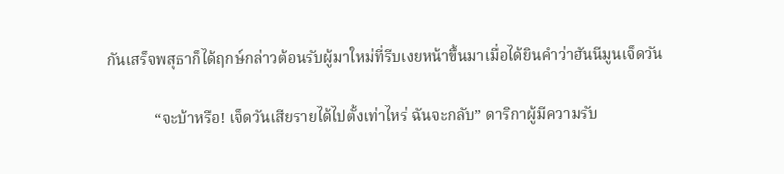กันเสร็จพสุธาก็ได้ฤกษ์กล่าวต้อนรับผู้มาใหม่ที่รีบเงยหน้าขึ้นมาเมื่อได้ยินคำว่าฮันนีมูนเจ็ดวัน

            “จะบ้าหรือ! เจ็ดวันเสียรายได้ไปตั้งเท่าไหร่ ฉันจะกลับ” ดาริกาผู้มีความรับ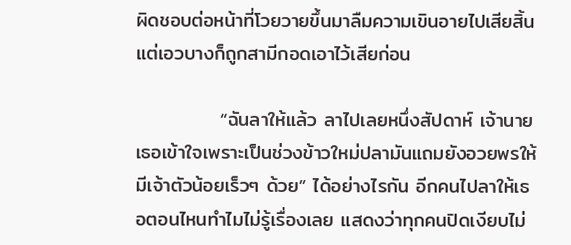ผิดชอบต่อหน้าที่โวยวายขึ้นมาลืมความเขินอายไปเสียสิ้นแต่เอวบางก็ถูกสามีกอดเอาไว้เสียก่อน

            “ฉันลาให้แล้ว ลาไปเลยหนึ่งสัปดาห์ เจ้านายเธอเข้าใจเพราะเป็นช่วงข้าวใหม่ปลามันแถมยังอวยพรให้มีเจ้าตัวน้อยเร็วๆ ด้วย” ได้อย่างไรกัน อีกคนไปลาให้เธอตอนไหนทำไมไม่รู้เรื่องเลย แสดงว่าทุกคนปิดเงียบไม่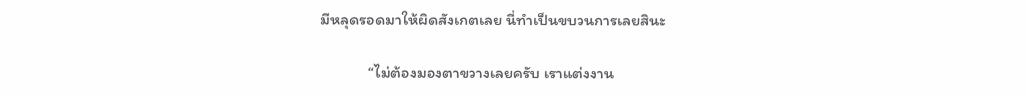มีหลุดรอดมาให้ผิดสังเกตเลย นี่ทำเป็นขบวนการเลยสินะ

            “ไม่ต้องมองตาขวางเลยครับ เราแต่งงาน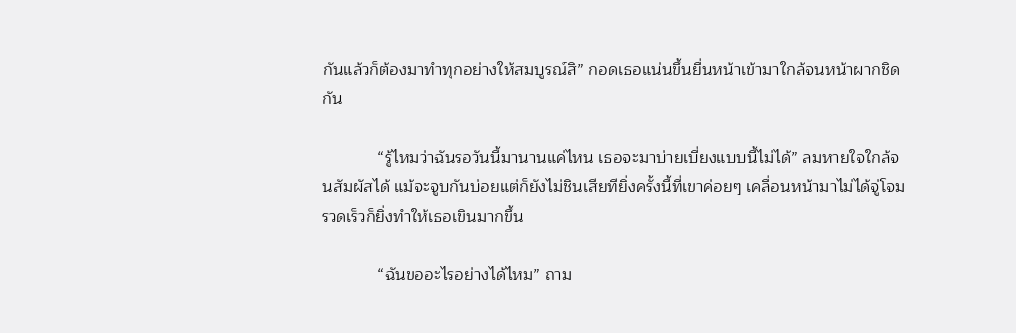กันแล้วก็ต้องมาทำทุกอย่างให้สมบูรณ์สิ” กอดเธอแน่นขึ้นยื่นหน้าเข้ามาใกล้จนหน้าผากชิดกัน

            “รู้ไหมว่าฉันรอวันนี้มานานแค่ไหน เธอจะมาบ่ายเบี่ยงแบบนี้ไม่ได้” ลมหายใจใกล้จนสัมผัสได้ แม้จะจูบกันบ่อยแต่ก็ยังไม่ชินเสียทียิ่งครั้งนี้ที่เขาค่อยๆ เคลื่อนหน้ามาไม่ได้จู่โจมรวดเร็วก็ยิ่งทำให้เธอเขินมากขึ้น

            “ฉันขออะไรอย่างได้ไหม” ถาม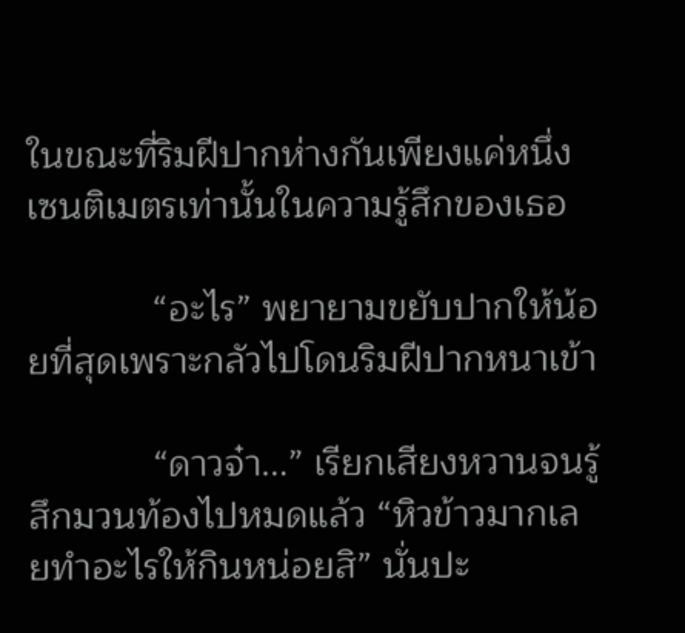ในขณะที่ริมฝีปากห่างกันเพียงแค่หนึ่งเซนติเมตรเท่านั้นในความรู้สึกของเธอ

            “อะไร” พยายามขยับปากให้น้อยที่สุดเพราะกลัวไปโดนริมฝีปากหนาเข้า

            “ดาวจ๋า...” เรียกเสียงหวานจนรู้สึกมวนท้องไปหมดแล้ว “หิวข้าวมากเลยทำอะไรให้กินหน่อยสิ” นั่นปะ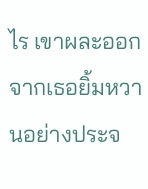ไร เขาผละออกจากเธอยิ้มหวานอย่างประจ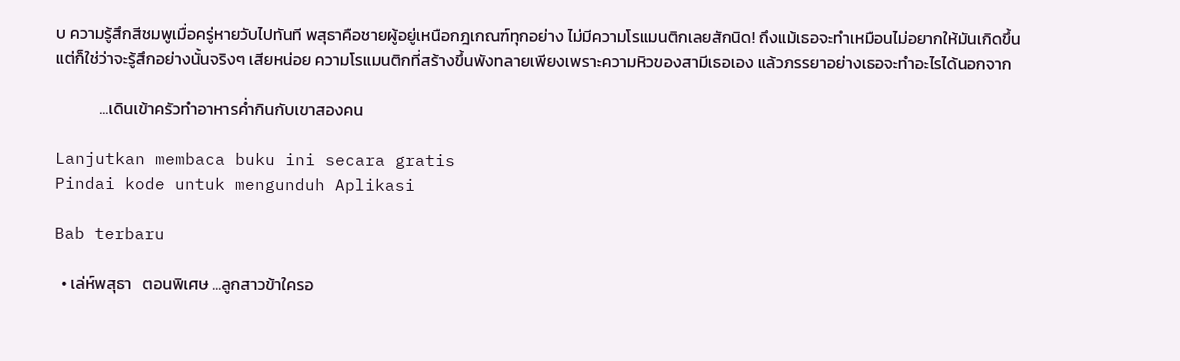บ ความรู้สึกสีชมพูเมื่อครู่หายวับไปทันที พสุธาคือชายผู้อยู่เหนือกฎเกณฑ์ทุกอย่าง ไม่มีความโรแมนติกเลยสักนิด! ถึงแม้เธอจะทำเหมือนไม่อยากให้มันเกิดขึ้นแต่ก็ใช่ว่าจะรู้สึกอย่างนั้นจริงๆ เสียหน่อย ความโรแมนติกที่สร้างขึ้นพังทลายเพียงเพราะความหิวของสามีเธอเอง แล้วภรรยาอย่างเธอจะทำอะไรได้นอกจาก

            ...เดินเข้าครัวทำอาหารค่ำกินกับเขาสองคน

Lanjutkan membaca buku ini secara gratis
Pindai kode untuk mengunduh Aplikasi

Bab terbaru

  • เล่ห์พสุธา   ตอนพิเศษ ...ลูกสาวข้าใครอ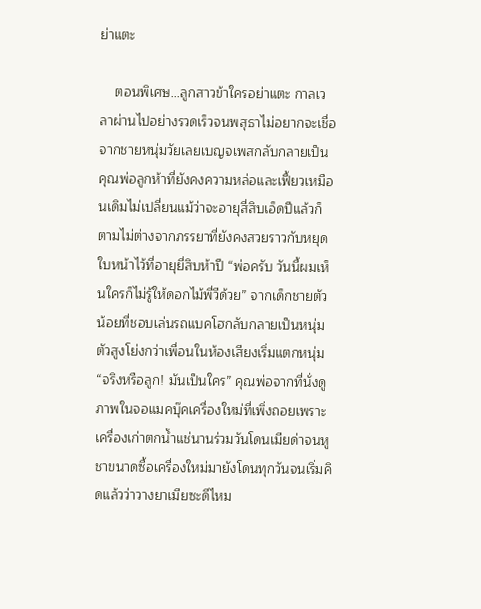ย่าแตะ

    ตอนพิเศษ...ลูกสาวข้าใครอย่าแตะ กาลเวลาผ่านไปอย่างรวดเร็วจนพสุธาไม่อยากจะเชื่อ จากชายหนุ่มวัยเลยเบญจเพสกลับกลายเป็นคุณพ่อลูกห้าที่ยังคงความหล่อและเฟี้ยวเหมือนเดิมไม่เปลี่ยนแม้ว่าจะอายุสี่สิบเอ็ดปีแล้วก็ตามไม่ต่างจากภรรยาที่ยังคงสวยราวกับหยุดใบหน้าไว้ที่อายุยี่สิบห้าปี “พ่อครับ วันนี้ผมเห็นใครก็ไม่รู้ให้ดอกไม้พี่วีด้วย” จากเด็กชายตัวน้อยที่ชอบเล่นรถแบคโฮกลับกลายเป็นหนุ่มตัวสูงโย่งกว่าเพื่อนในห้องเสียงเริ่มแตกหนุ่ม “จริงหรือลูก! มันเป็นใคร” คุณพ่อจากที่นั่งดูภาพในจอแมคบุ๊คเครื่องใหม่ที่เพิ่งถอยเพราะเครื่องเก่าตกน้ำแช่นานร่วมวันโดนเมียด่าจนหูชาขนาดซื้อเครื่องใหม่มายังโดนทุกวันจนเริ่มคิดแล้วว่าวางยาเมียซะดีไหม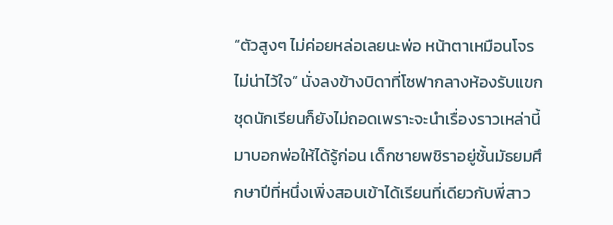“ตัวสูงๆ ไม่ค่อยหล่อเลยนะพ่อ หน้าตาเหมือนโจรไม่น่าไว้ใจ” นั่งลงข้างบิดาที่โซฟากลางห้องรับแขก ชุดนักเรียนก็ยังไม่ถอดเพราะจะนำเรื่องราวเหล่านี้มาบอกพ่อให้ได้รู้ก่อน เด็กชายพชิราอยู่ชั้นมัธยมศึกษาปีที่หนึ่งเพิ่งสอบเข้าได้เรียนที่เดียวกับพี่สาว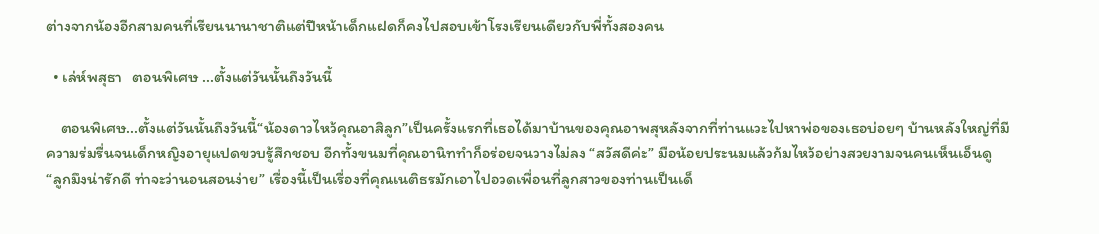ต่างจากน้องอีกสามคนที่เรียนนานาชาติแต่ปีหน้าเด็กแฝดก็คงไปสอบเข้าโรงเรียนเดียวกับพี่ทั้งสองคน

  • เล่ห์พสุธา   ตอนพิเศษ ...ตั้งแต่วันนั้นถึงวันนี้

    ตอนพิเศษ...ตั้งแต่วันนั้นถึงวันนี้“น้องดาวไหว้คุณอาสิลูก”เป็นครั้งแรกที่เธอได้มาบ้านของคุณอาพสุหลังจากที่ท่านแวะไปหาพ่อของเธอบ่อยๆ บ้านหลังใหญ่ที่มีความร่มรื่นจนเด็กหญิงอายุแปดขวบรู้สึกชอบ อีกทั้งขนมที่คุณอานิททำก็อร่อยจนวางไม่ลง “สวัสดีค่ะ” มือน้อยประนมแล้วก้มไหว้อย่างสวยงามจนคนเห็นเอ็นดู “ลูกมึงน่ารักดี ท่าจะว่านอนสอนง่าย” เรื่องนี้เป็นเรื่องที่คุณเนติธรมักเอาไปอวดเพื่อนที่ลูกสาวของท่านเป็นเด็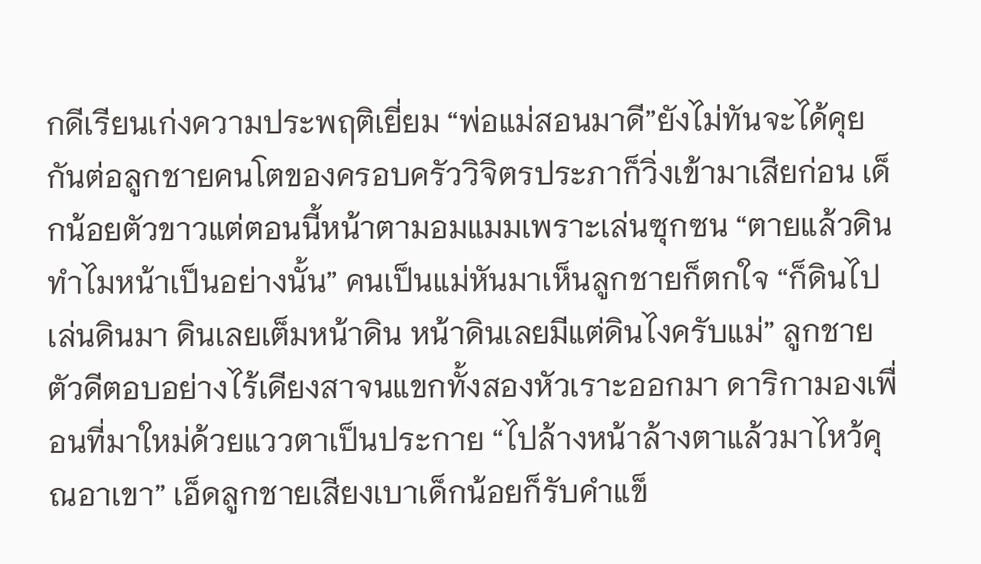กดีเรียนเก่งความประพฤติเยี่ยม “พ่อแม่สอนมาดี”ยังไม่ทันจะได้คุยกันต่อลูกชายคนโตของครอบครัววิจิตรประภาก็วิ่งเข้ามาเสียก่อน เด็กน้อยตัวขาวแต่ตอนนี้หน้าตามอมแมมเพราะเล่นซุกซน “ตายแล้วดิน ทำไมหน้าเป็นอย่างนั้น” คนเป็นแม่หันมาเห็นลูกชายก็ตกใจ “ก็ดินไปเล่นดินมา ดินเลยเต็มหน้าดิน หน้าดินเลยมีแต่ดินไงครับแม่” ลูกชายตัวดีตอบอย่างไร้เดียงสาจนแขกทั้งสองหัวเราะออกมา ดาริกามองเพื่อนที่มาใหม่ด้วยแววตาเป็นประกาย “ไปล้างหน้าล้างตาแล้วมาไหว้คุณอาเขา” เอ็ดลูกชายเสียงเบาเด็กน้อยก็รับคำแข็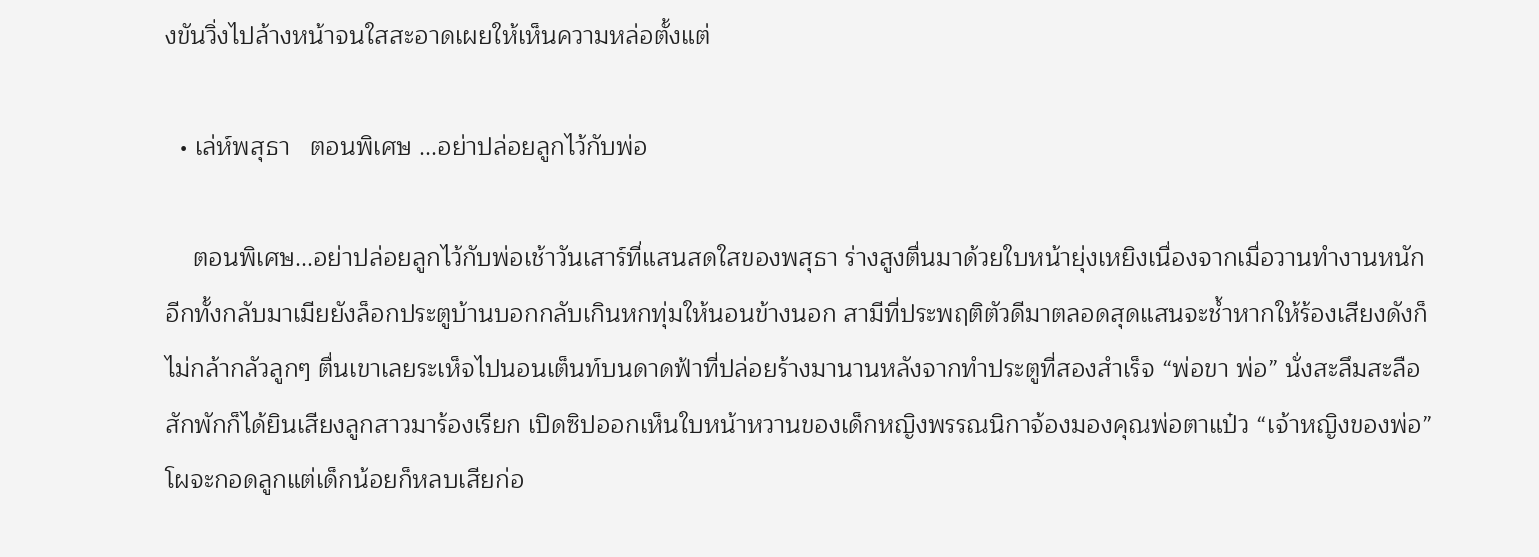งขันวิ่งไปล้างหน้าจนใสสะอาดเผยให้เห็นความหล่อตั้งแต่

  • เล่ห์พสุธา   ตอนพิเศษ ...อย่าปล่อยลูกไว้กับพ่อ

    ตอนพิเศษ...อย่าปล่อยลูกไว้กับพ่อเช้าวันเสาร์ที่แสนสดใสของพสุธา ร่างสูงตื่นมาด้วยใบหน้ายุ่งเหยิงเนื่องจากเมื่อวานทำงานหนักอีกทั้งกลับมาเมียยังล็อกประตูบ้านบอกกลับเกินหกทุ่มให้นอนข้างนอก สามีที่ประพฤติตัวดีมาตลอดสุดแสนจะช้ำหากให้ร้องเสียงดังก็ไม่กล้ากลัวลูกๆ ตื่นเขาเลยระเห็จไปนอนเต็นท์บนดาดฟ้าที่ปล่อยร้างมานานหลังจากทำประตูที่สองสำเร็จ “พ่อขา พ่อ” นั่งสะลึมสะลือสักพักก็ได้ยินเสียงลูกสาวมาร้องเรียก เปิดซิปออกเห็นใบหน้าหวานของเด็กหญิงพรรณนิกาจ้องมองคุณพ่อตาแป๋ว “เจ้าหญิงของพ่อ” โผจะกอดลูกแต่เด็กน้อยก็หลบเสียก่อ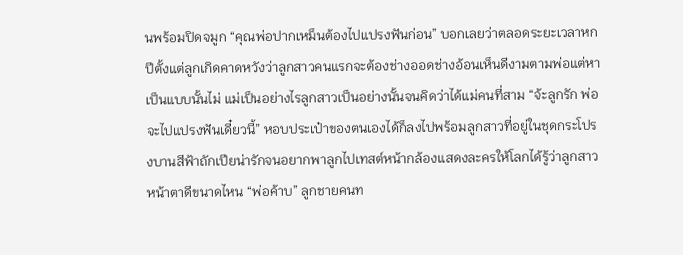นพร้อมปิดจมูก “คุณพ่อปากเหม็นต้องไปแปรงฟันก่อน” บอกเลยว่าตลอดระยะเวลาหกปีตั้งแต่ลูกเกิดคาดหวังว่าลูกสาวคนแรกจะต้องช่างออดช่างอ้อนเห็นดีงามตามพ่อแต่หาเป็นแบบนั้นไม่ แม่เป็นอย่างไรลูกสาวเป็นอย่างนั้นจนคิดว่าได้แม่คนที่สาม “จ้ะลูกรัก พ่อจะไปแปรงฟันเดี๋ยวนี้” หอบประเป๋าของตนเองได้ก็ลงไปพร้อมลูกสาวที่อยู่ในชุดกระโปรงบานสีฟ้าถักเปียน่ารักจนอยากพาลูกไปเทสต์หน้ากล้องแสดงละครให้โลกได้รู้ว่าลูกสาวหน้าตาดีขนาดไหน “พ่อค้าบ” ลูกชายคนท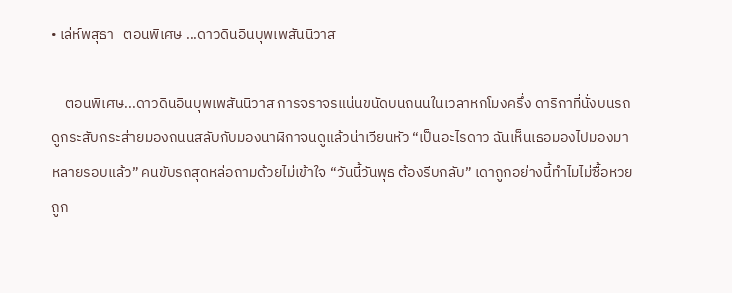• เล่ห์พสุธา   ตอนพิเศษ ...ดาวดินอินบุพเพสันนิวาส

    ตอนพิเศษ...ดาวดินอินบุพเพสันนิวาส การจราจรแน่นขนัดบนถนนในเวลาหกโมงครึ่ง ดาริกาที่นั่งบนรถดูกระสับกระส่ายมองถนนสลับกับมองนาฬิกาจนดูแล้วน่าเวียนหัว “เป็นอะไรดาว ฉันเห็นเธอมองไปมองมาหลายรอบแล้ว” คนขับรถสุดหล่อถามด้วยไม่เข้าใจ “วันนี้วันพุธ ต้องรีบกลับ” เดาถูกอย่างนี้ทำไมไม่ซื้อหวยถูก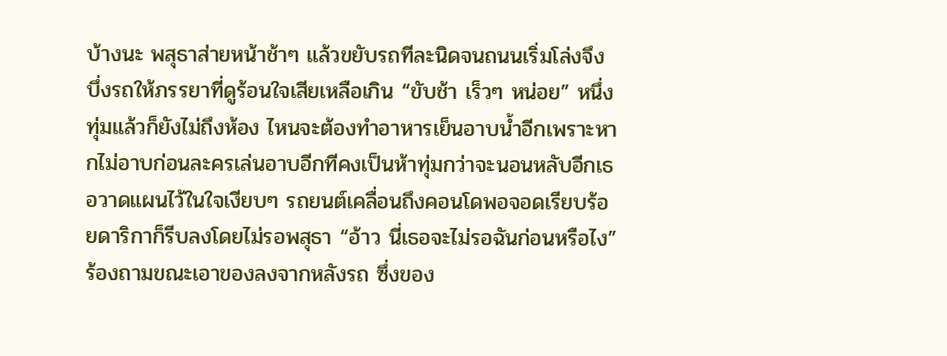บ้างนะ พสุธาส่ายหน้าช้าๆ แล้วขยับรถทีละนิดจนถนนเริ่มโล่งจึงบึ่งรถให้ภรรยาที่ดูร้อนใจเสียเหลือเกิน “ขับช้า เร็วๆ หน่อย” หนึ่งทุ่มแล้วก็ยังไม่ถึงห้อง ไหนจะต้องทำอาหารเย็นอาบน้ำอีกเพราะหากไม่อาบก่อนละครเล่นอาบอีกทีคงเป็นห้าทุ่มกว่าจะนอนหลับอีกเธอวาดแผนไว้ในใจเงียบๆ รถยนต์เคลื่อนถึงคอนโดพอจอดเรียบร้อยดาริกาก็รีบลงโดยไม่รอพสุธา “อ้าว นี่เธอจะไม่รอฉันก่อนหรือไง” ร้องถามขณะเอาของลงจากหลังรถ ซึ่งของ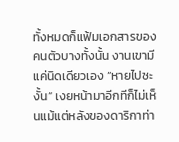ทั้งหมดก็แฟ้มเอกสารของคนตัวบางทั้งนั้น งานเขามีแค่นิดเดียวเอง “หายไปซะงั้น” เงยหน้ามาอีกทีก็ไม่เห็นแม้แต่หลังของดาริกาท่า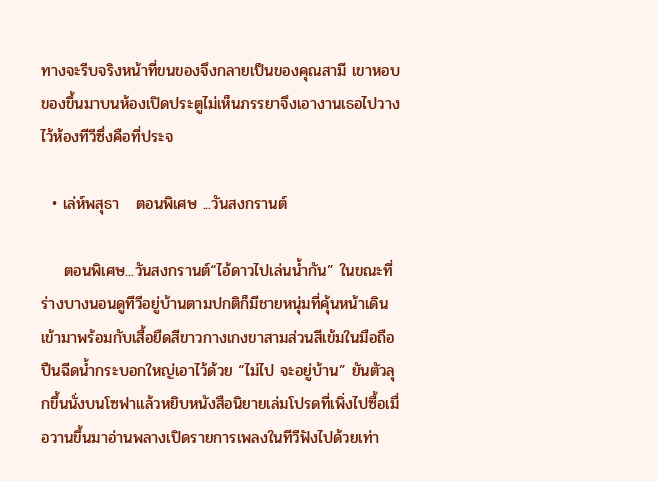ทางจะรีบจริงหน้าที่ขนของจึงกลายเป็นของคุณสามี เขาหอบของขึ้นมาบนห้องเปิดประตูไม่เห็นภรรยาจึงเอางานเธอไปวางไว้ห้องทีวีซึ่งคือที่ประจ

  • เล่ห์พสุธา   ตอนพิเศษ ...วันสงกรานต์

    ตอนพิเศษ...วันสงกรานต์“ไอ้ดาวไปเล่นน้ำกัน” ในขณะที่ร่างบางนอนดูทีวีอยู่บ้านตามปกติก็มีชายหนุ่มที่คุ้นหน้าเดินเข้ามาพร้อมกับเสื้อยืดสีขาวกางเกงขาสามส่วนสีเข้มในมือถือปืนฉีดน้ำกระบอกใหญ่เอาไว้ด้วย “ไม่ไป จะอยู่บ้าน” ยันตัวลุกขึ้นนั่งบนโซฟาแล้วหยิบหนังสือนิยายเล่มโปรดที่เพิ่งไปซื้อเมื่อวานขึ้นมาอ่านพลางเปิดรายการเพลงในทีวีฟังไปด้วยเท่า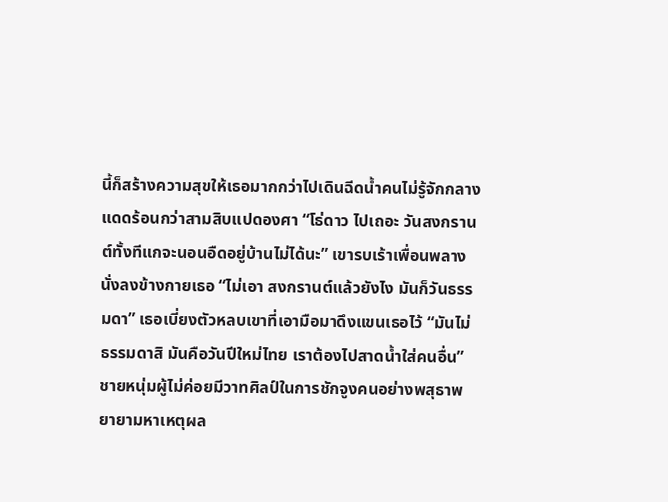นี้ก็สร้างความสุขให้เธอมากกว่าไปเดินฉีดน้ำคนไม่รู้จักกลางแดดร้อนกว่าสามสิบแปดองศา “โธ่ดาว ไปเถอะ วันสงกรานต์ทั้งทีแกจะนอนอืดอยู่บ้านไม่ได้นะ” เขารบเร้าเพื่อนพลางนั่งลงข้างกายเธอ “ไม่เอา สงกรานต์แล้วยังไง มันก็วันธรรมดา” เธอเบี่ยงตัวหลบเขาที่เอามือมาดึงแขนเธอไว้ “มันไม่ธรรมดาสิ มันคือวันปีใหม่ไทย เราต้องไปสาดน้ำใส่คนอื่น” ชายหนุ่มผู้ไม่ค่อยมีวาทศิลป์ในการชักจูงคนอย่างพสุธาพยายามหาเหตุผล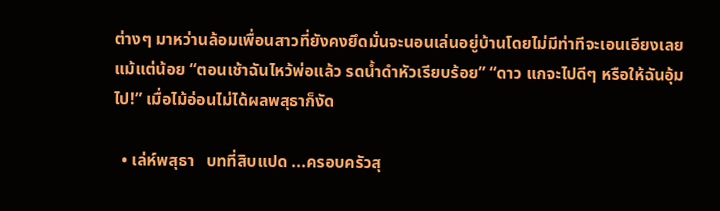ต่างๆ มาหว่านล้อมเพื่อนสาวที่ยังคงยึดมั่นจะนอนเล่นอยู่บ้านโดยไม่มีท่าทีจะเอนเอียงเลยแม้แต่น้อย “ตอนเช้าฉันไหว้พ่อแล้ว รดน้ำดำหัวเรียบร้อย” “ดาว แกจะไปดีๆ หรือให้ฉันอุ้มไป!” เมื่อไม้อ่อนไม่ได้ผลพสุธาก็งัด

  • เล่ห์พสุธา   บทที่สิบแปด ...ครอบครัวสุ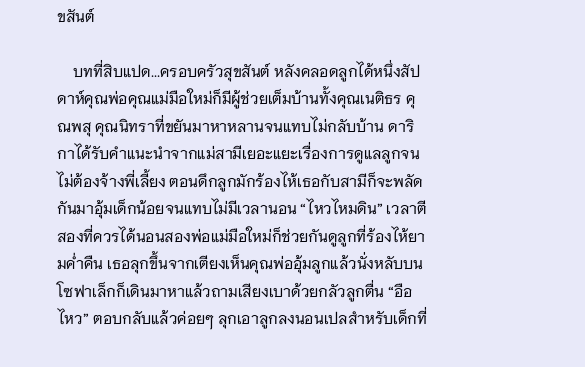ขสันต์

    บทที่สิบแปด...ครอบครัวสุขสันต์ หลังคลอดลูกได้หนึ่งสัปดาห์คุณพ่อคุณแม่มือใหม่ก็มีผู้ช่วยเต็มบ้านทั้งคุณเนติธร คุณพสุ คุณนิทราที่ขยันมาหาหลานจนแทบไม่กลับบ้าน ดาริกาได้รับคำแนะนำจากแม่สามีเยอะแยะเรื่องการดูแลลูกจนไม่ต้องจ้างพี่เลี้ยง ตอนดึกลูกมักร้องไห้เธอกับสามีก็จะพลัดกันมาอุ้มเด็กน้อยจนแทบไม่มีเวลานอน “ไหวไหมดิน” เวลาตีสองที่ควรได้นอนสองพ่อแม่มือใหม่ก็ช่วยกันดูลูกที่ร้องไห้ยามค่ำคืน เธอลุกขึ้นจากเตียงเห็นคุณพ่ออุ้มลูกแล้วนั่งหลับบนโซฟาเล็กก็เดินมาหาแล้วถามเสียงเบาด้วยกลัวลูกตื่น “อือ ไหว” ตอบกลับแล้วค่อยๆ ลุกเอาลูกลงนอนเปลสำหรับเด็กที่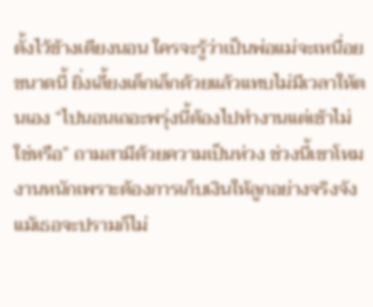ตั้งไว้ข้างเตียงนอน ใครจะรู้ว่าเป็นพ่อแม่จะเหนื่อยขนาดนี้ ยิ่งเลี้ยงเด็กเล็กด้วยแล้วแทบไม่มีเวลาให้ตนเอง “ไปนอนเถอะพรุ่งนี้ต้องไปทำงานแต่เช้าไม่ใช่หรือ” ถามสามีด้วยความเป็นห่วง ช่วงนี้เขาโหมงานหนักเพราะต้องการเก็บเงินให้ลูกอย่างจริงจังแม้เธอจะปรามก็ไม่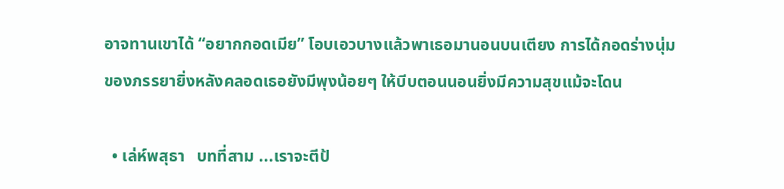อาจทานเขาได้ “อยากกอดเมีย” โอบเอวบางแล้วพาเธอมานอนบนเตียง การได้กอดร่างนุ่มของภรรยายิ่งหลังคลอดเธอยังมีพุงน้อยๆ ให้บีบตอนนอนยิ่งมีความสุขแม้จะโดน

  • เล่ห์พสุธา   บทที่สาม ...เราจะตีป้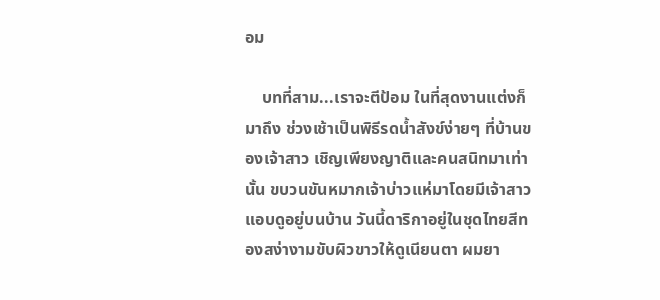อม

    บทที่สาม...เราจะตีป้อม ในที่สุดงานแต่งก็มาถึง ช่วงเช้าเป็นพิธีรดน้ำสังข์ง่ายๆ ที่บ้านของเจ้าสาว เชิญเพียงญาติและคนสนิทมาเท่านั้น ขบวนขันหมากเจ้าบ่าวแห่มาโดยมีเจ้าสาวแอบดูอยู่บนบ้าน วันนี้ดาริกาอยู่ในชุดไทยสีทองสง่างามขับผิวขาวให้ดูเนียนตา ผมยา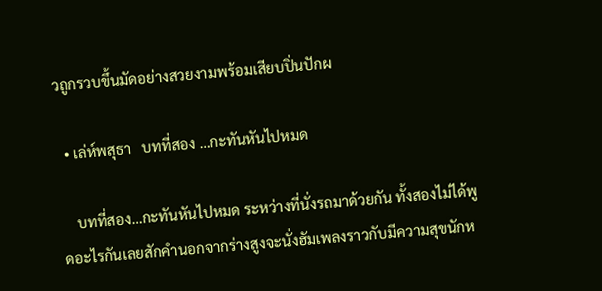วถูกรวบขึ้นมัดอย่างสวยงามพร้อมเสียบปิ่นปักผ

  • เล่ห์พสุธา   บทที่สอง …กะทันหันไปหมด

    บทที่สอง…กะทันหันไปหมด ระหว่างที่นั่งรถมาด้วยกัน ทั้งสองไม่ได้พูดอะไรกันเลยสักคำนอกจากร่างสูงจะนั่งฮัมเพลงราวกับมีความสุขนักห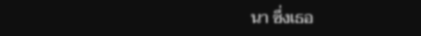นา ซึ่งเธอ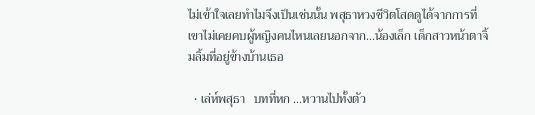ไม่เข้าใจเลยทำไมจึงเป็นเช่นนั้น พสุธาหวงชีวิตโสดดูได้จากการที่เขาไม่เคยคบผู้หญิงคนไหนเลยนอกจาก...น้องเล็ก เด็กสาวหน้าตาจิ้มลิ้มที่อยู่ข้างบ้านเธอ

  • เล่ห์พสุธา   บทที่หก ...หวานไปทั้งตัว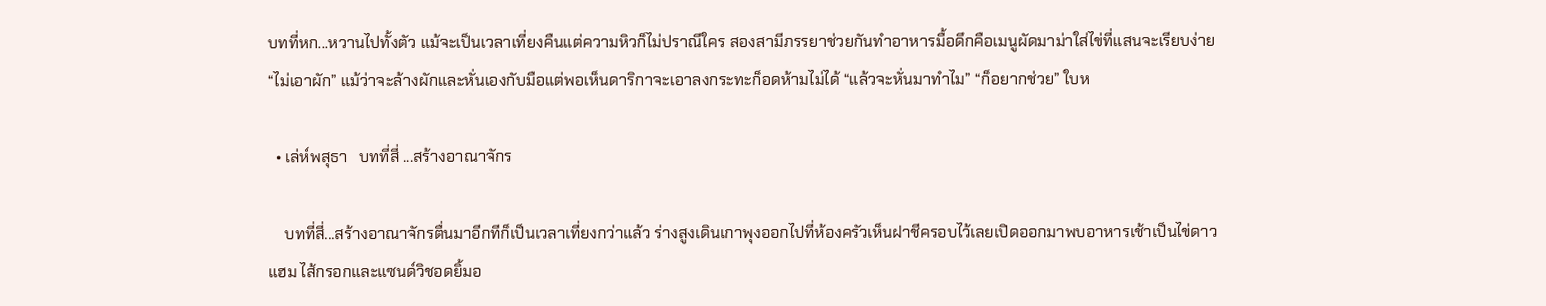บทที่หก...หวานไปทั้งตัว แม้จะเป็นเวลาเที่ยงคืนแต่ความหิวก็ไม่ปราณีใคร สองสามีภรรยาช่วยกันทำอาหารมื้อดึกคือเมนูผัดมาม่าใส่ไข่ที่แสนจะเรียบง่าย “ไม่เอาผัก” แม้ว่าจะล้างผักและหั่นเองกับมือแต่พอเห็นดาริกาจะเอาลงกระทะก็อดห้ามไม่ได้ “แล้วจะหั่นมาทำไม” “ก็อยากช่วย” ใบห

  • เล่ห์พสุธา   บทที่สี่ ...สร้างอาณาจักร

    บทที่สี่...สร้างอาณาจักรตื่นมาอีกทีก็เป็นเวลาเที่ยงกว่าแล้ว ร่างสูงเดินเกาพุงออกไปที่ห้องครัวเห็นฝาชีครอบไว้เลยเปิดออกมาพบอาหารเช้าเป็นไข่ดาว แฮม ไส้กรอกและแซนด์วิชอดยิ้มอ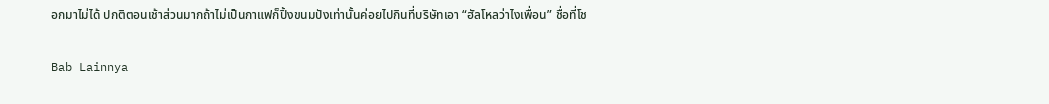อกมาไม่ได้ ปกติตอนเช้าส่วนมากถ้าไม่เป็นกาแฟก็ปิ้งขนมปังเท่านั้นค่อยไปกินที่บริษัทเอา “ฮัลโหลว่าไงเพื่อน” ชื่อที่โช

Bab Lainnya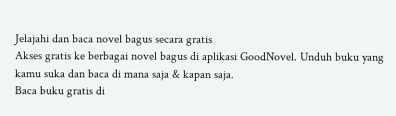Jelajahi dan baca novel bagus secara gratis
Akses gratis ke berbagai novel bagus di aplikasi GoodNovel. Unduh buku yang kamu suka dan baca di mana saja & kapan saja.
Baca buku gratis di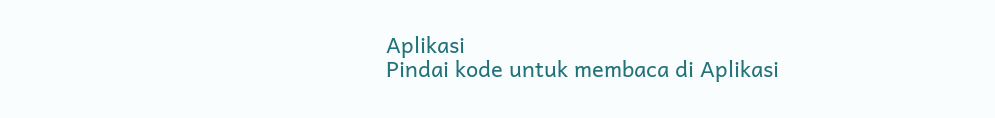Aplikasi
Pindai kode untuk membaca di Aplikasi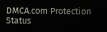DMCA.com Protection Status